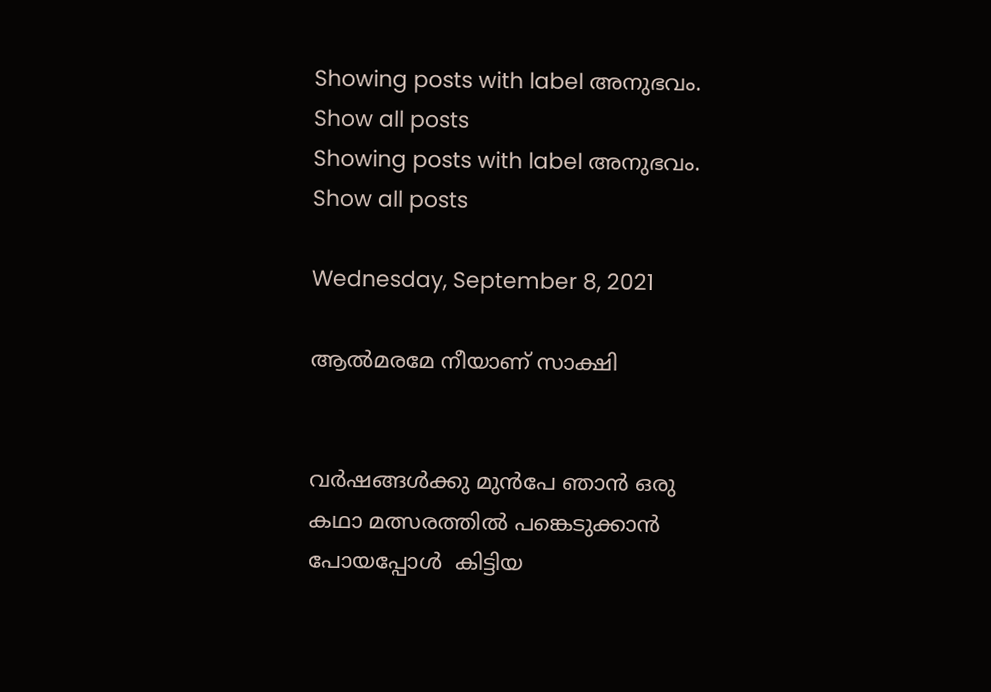Showing posts with label അനുഭവം. Show all posts
Showing posts with label അനുഭവം. Show all posts

Wednesday, September 8, 2021

ആൽമരമേ നീയാണ് സാക്ഷി


വർഷങ്ങൾക്കു മുൻപേ ഞാൻ ഒരു കഥാ മത്സരത്തിൽ പങ്കെടുക്കാൻ പോയപ്പോൾ  കിട്ടിയ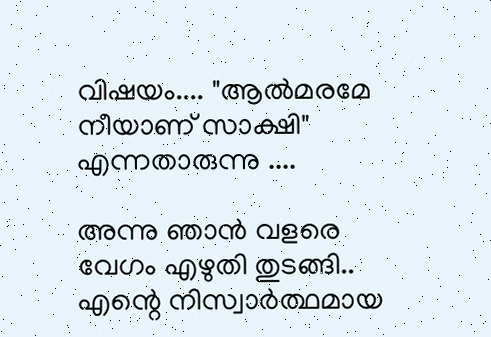വിഷയം.... "ആൽമരമേ നീയാണ് സാക്ഷി"    എന്നതാരുന്നു ....

അന്നു ഞാൻ വളരെ വേഗം എഴുതി തുടങ്ങി.. എന്റെ നിസ്വാർത്ഥമായ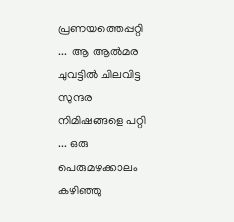പ്രണയത്തെപ്പറ്റി  ...  ആ ആൽമര ചുവട്ടിൽ ചിലവിട്ട സുന്ദര നിമിഷങ്ങളെ പറ്റി ... ഒരു പെരുമഴക്കാലം കഴിഞ്ഞു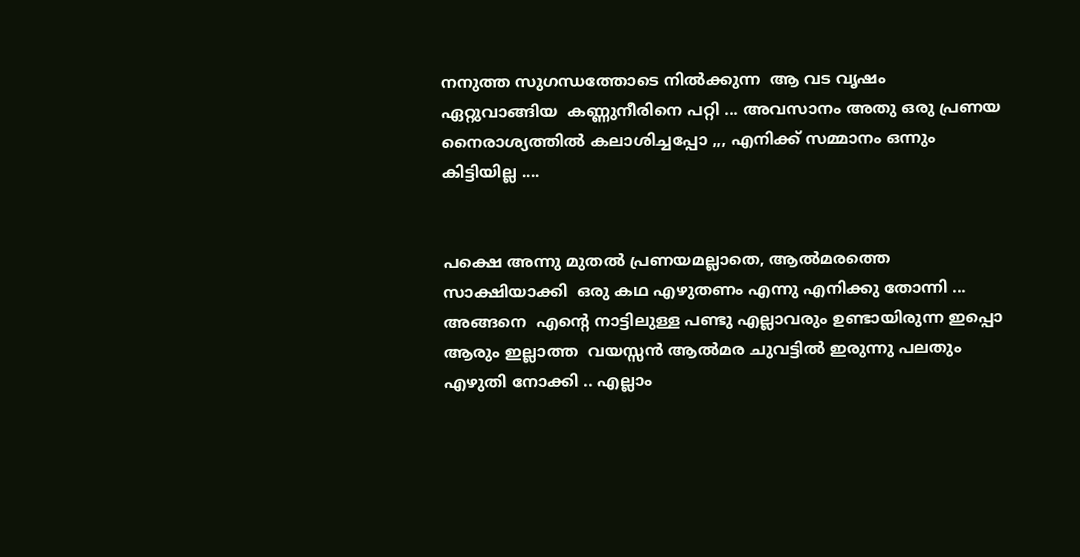നനുത്ത സുഗന്ധത്തോടെ നിൽക്കുന്ന  ആ വട വൃഷം ഏറ്റുവാങ്ങിയ  കണ്ണുനീരിനെ പറ്റി ... അവസാനം അതു ഒരു പ്രണയ നൈരാശ്യത്തിൽ കലാശിച്ചപ്പോ ,,, എനിക്ക് സമ്മാനം ഒന്നും കിട്ടിയില്ല ....


പക്ഷെ അന്നു മുതൽ പ്രണയമല്ലാതെ, ആൽമരത്തെ  സാക്ഷിയാക്കി  ഒരു കഥ എഴുതണം എന്നു എനിക്കു തോന്നി ...
അങ്ങനെ  എന്റെ നാട്ടിലുള്ള പണ്ടു എല്ലാവരും ഉണ്ടായിരുന്ന ഇപ്പൊ ആരും ഇല്ലാത്ത  വയസ്സൻ ആൽമര ചുവട്ടിൽ ഇരുന്നു പലതും എഴുതി നോക്കി .. എല്ലാം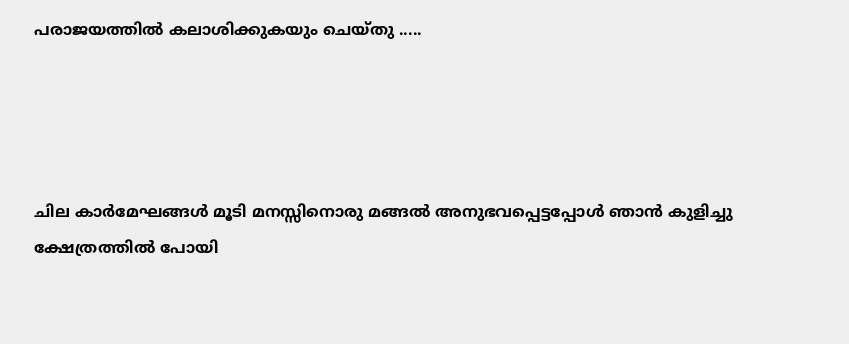പരാജയത്തിൽ കലാശിക്കുകയും ചെയ്തു .....




ചില കാർമേഘങ്ങൾ മൂടി മനസ്സിനൊരു മങ്ങൽ അനുഭവപ്പെട്ടപ്പോൾ ഞാൻ കുളിച്ചു ക്ഷേത്രത്തിൽ പോയി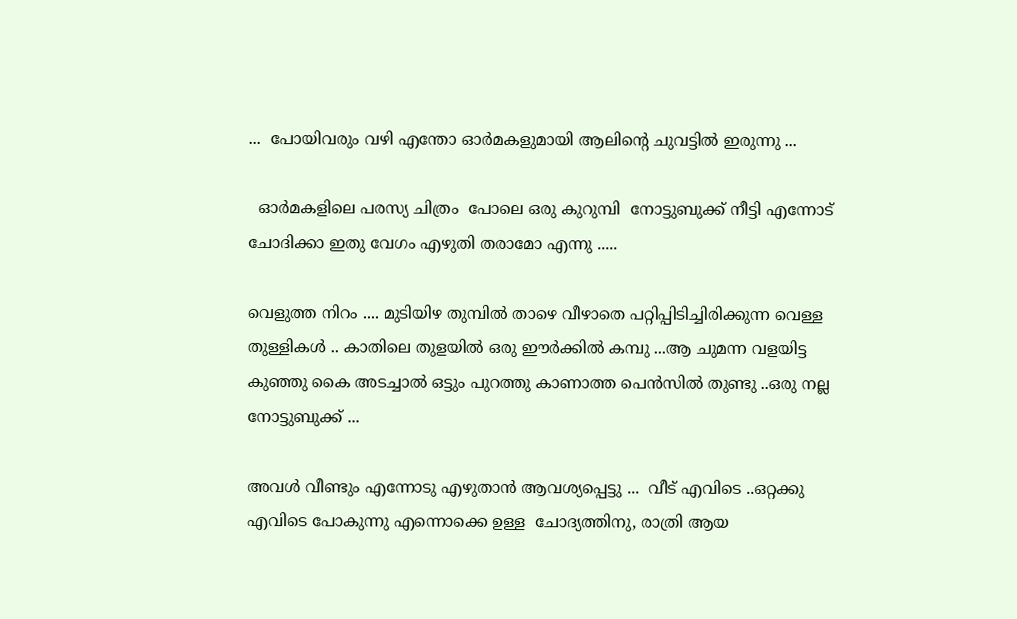...  പോയിവരും വഴി എന്തോ ഓർമകളുമായി ആലിന്റെ ചുവട്ടിൽ ഇരുന്നു ...

  ഓർമകളിലെ പരസ്യ ചിത്രം  പോലെ ഒരു കുറുമ്പി  നോട്ടുബുക്ക് നീട്ടി എന്നോട് ചോദിക്കാ ഇതു വേഗം എഴുതി തരാമോ എന്നു .....

വെളുത്ത നിറം .... മുടിയിഴ തുമ്പിൽ താഴെ വീഴാതെ പറ്റിപ്പിടിച്ചിരിക്കുന്ന വെള്ള തുള്ളികൾ .. കാതിലെ തുളയിൽ ഒരു ഈർക്കിൽ കമ്പു ...ആ ചുമന്ന വളയിട്ട കുഞ്ഞു കൈ അടച്ചാൽ ഒട്ടും പുറത്തു കാണാത്ത പെൻസിൽ തുണ്ടു ..ഒരു നല്ല നോട്ടുബുക്ക് ...

അവൾ വീണ്ടും എന്നോടു എഴുതാൻ ആവശ്യപ്പെട്ടു ...  വീട് എവിടെ ..ഒറ്റക്കു എവിടെ പോകുന്നു എന്നൊക്കെ ഉള്ള  ചോദ്യത്തിനു, രാത്രി ആയ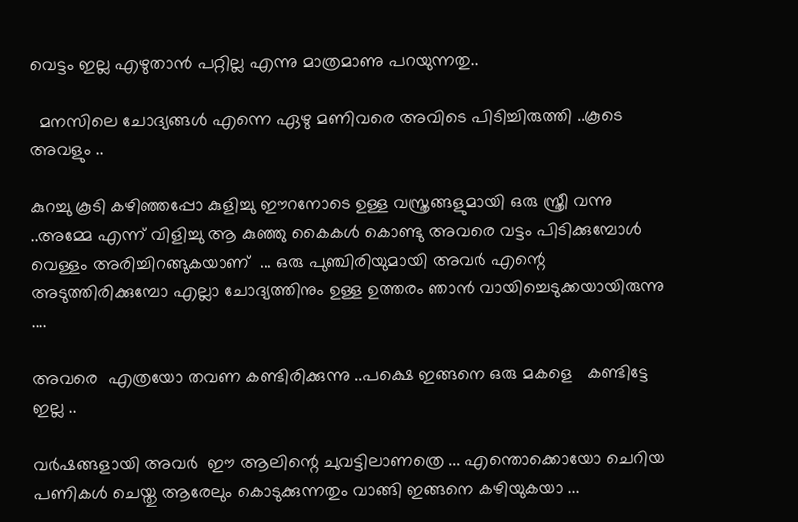വെട്ടം ഇല്ല എഴുതാൻ പറ്റില്ല എന്നു മാത്രമാണു പറയുന്നതു..

  മനസിലെ ചോദ്യങ്ങൾ എന്നെ ഏഴു മണിവരെ അവിടെ പിടിച്ചിരുത്തി ..കൂടെ അവളും ..

കുറച്ചു കൂടി കഴിഞ്ഞപ്പോ കുളിച്ചു ഈറനോടെ ഉള്ള വസ്ത്രങ്ങളുമായി ഒരു സ്ത്രീ വന്നു ..അമ്മേ എന്ന് വിളിച്ചു ആ കുഞ്ഞു കൈകൾ കൊണ്ടു അവരെ വട്ടം പിടിക്കുമ്പോൾ വെള്ളം അരിച്ചിറങ്ങുകയാണ്  ... ഒരു പുഞ്ചിരിയുമായി അവർ എന്റെ അടുത്തിരിക്കുമ്പോ എല്ലാ ചോദ്യത്തിനും ഉള്ള ഉത്തരം ഞാൻ വായിച്ചെടുക്കയായിരുന്നു ....

അവരെ  എത്രയോ തവണ കണ്ടിരിക്കുന്നു ..പക്ഷെ ഇങ്ങനെ ഒരു മകളെ   കണ്ടിട്ടേ ഇല്ല ..

വർഷങ്ങളായി അവർ  ഈ ആലിന്റെ ചുവട്ടിലാണത്രെ ... എന്തൊക്കൊയോ ചെറിയ പണികൾ ചെയ്തു ആരേലും കൊടുക്കുന്നതും വാങ്ങി ഇങ്ങനെ കഴിയുകയാ ...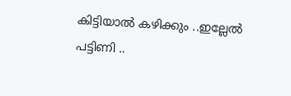കിട്ടിയാൽ കഴിക്കും ..ഇല്ലേൽ പട്ടിണി ..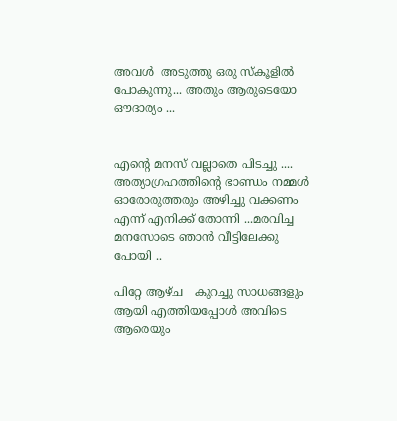അവൾ  അടുത്തു ഒരു സ്കൂളിൽ പോകുന്നു... അതും ആരുടെയോ ഔദാര്യം ...


എന്റെ മനസ് വല്ലാതെ പിടച്ചു .... അത്യാഗ്രഹത്തിന്റെ ഭാണ്ഡം നമ്മൾ ഓരോരുത്തരും അഴിച്ചു വക്കണം എന്ന് എനിക്ക് തോന്നി ...മരവിച്ച മനസോടെ ഞാൻ വീട്ടിലേക്കു പോയി ..

പിറ്റേ ആഴ്ച   കുറച്ചു സാധങ്ങളും ആയി എത്തിയപ്പോൾ അവിടെ ആരെയും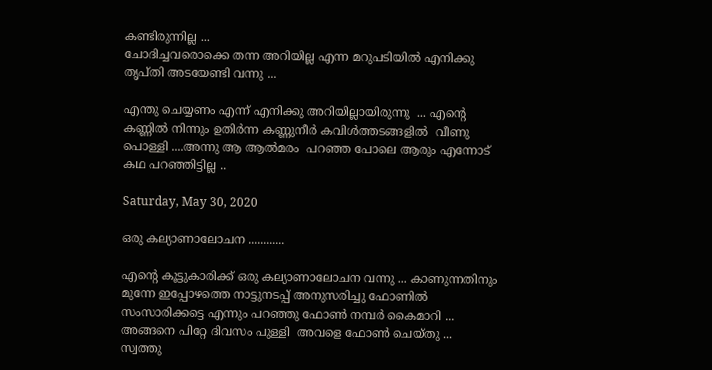കണ്ടിരുന്നില്ല ...
ചോദിച്ചവരൊക്കെ തന്ന അറിയില്ല എന്ന മറുപടിയിൽ എനിക്കു  തൃപ്തി അടയേണ്ടി വന്നു ...

എന്തു ചെയ്യണം എന്ന് എനിക്കു അറിയില്ലായിരുന്നു  ... എന്റെ കണ്ണിൽ നിന്നും ഉതിർന്ന കണ്ണുനീർ കവിൾത്തടങ്ങളിൽ  വീണു പൊള്ളി ....അന്നു ആ ആൽമരം  പറഞ്ഞ പോലെ ആരും എന്നോട് കഥ പറഞ്ഞിട്ടില്ല ..

Saturday, May 30, 2020

ഒരു കല്യാണാലോചന ............

എൻ്റെ കൂട്ടുകാരിക്ക് ഒരു കല്യാണാലോചന വന്നു ... കാണുന്നതിനും മുന്നേ ഇപ്പോഴത്തെ നാട്ടുനടപ്പ് അനുസരിച്ചു ഫോണിൽ സംസാരിക്കട്ടെ എന്നും പറഞ്ഞു ഫോൺ നമ്പർ കൈമാറി ... അങ്ങനെ പിറ്റേ ദിവസം പുള്ളി  അവളെ ഫോൺ ചെയ്തു ...   സ്വത്തു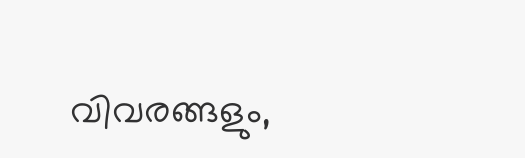വിവരങ്ങളും,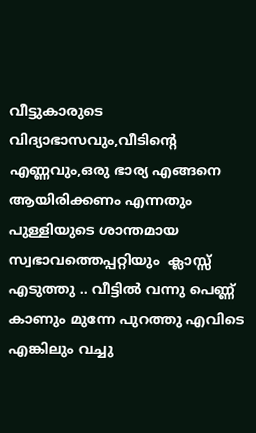വീട്ടുകാരുടെ വിദ്യാഭാസവും,വീടിന്റെ എണ്ണവും,ഒരു ഭാര്യ എങ്ങനെ ആയിരിക്കണം എന്നതും പുള്ളിയുടെ ശാന്തമായ സ്വഭാവത്തെപ്പറ്റിയും  ക്ലാസ്സ്  എടുത്തു .. വീട്ടിൽ വന്നു പെണ്ണ് കാണും മുന്നേ പുറത്തു എവിടെ എങ്കിലും വച്ചു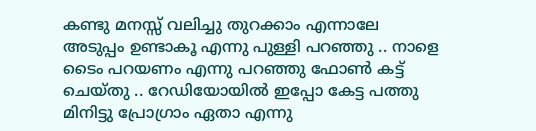കണ്ടു മനസ്സ് വലിച്ചു തുറക്കാം എന്നാലേ അടുപ്പം ഉണ്ടാകൂ എന്നു പുള്ളി പറഞ്ഞു .. നാളെ ടൈം പറയണം എന്നു പറഞ്ഞു ഫോൺ കട്ട് ചെയ്തു .. റേഡിയോയിൽ ഇപ്പോ കേട്ട പത്തു മിനിട്ടു പ്രോഗ്രാം ഏതാ എന്നു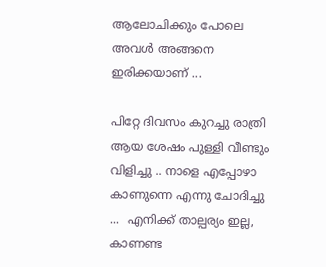ആലോചിക്കും പോലെ അവൾ അങ്ങനെ ഇരിക്കയാണ് ...

പിറ്റേ ദിവസം കുറച്ചു രാത്രി ആയ ശേഷം പുള്ളി വീണ്ടും വിളിച്ചു .. നാളെ എപ്പോഴാ കാണുന്നെ എന്നു ചോദിച്ചു ...  എനിക്ക് താല്പര്യം ഇല്ല, കാണണ്ട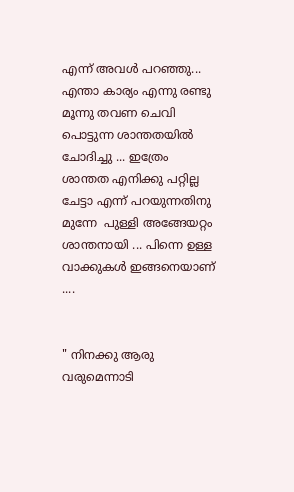എന്ന് അവൾ പറഞ്ഞു... എന്താ കാര്യം എന്നു രണ്ടു മൂന്നു തവണ ചെവി പൊട്ടുന്ന ശാന്തതയിൽ  ചോദിച്ചു ... ഇത്രേം ശാന്തത എനിക്കു പറ്റില്ല ചേട്ടാ എന്ന് പറയുന്നതിനു മുന്നേ  പുള്ളി അങ്ങേയറ്റം ശാന്തനായി ... പിന്നെ ഉള്ള വാക്കുകൾ ഇങ്ങനെയാണ് ....


" നിനക്കു ആരു വരുമെന്നാടി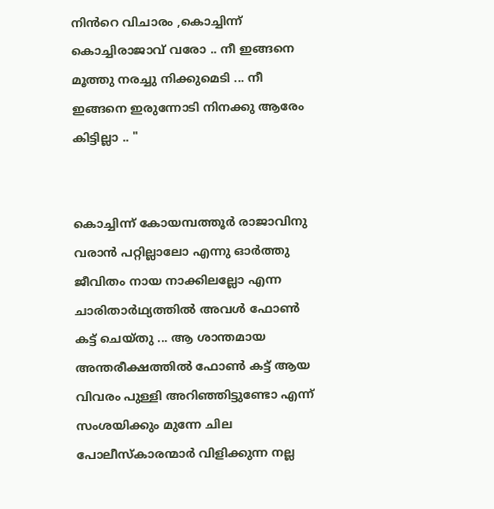നിൻറെ വിചാരം ,കൊച്ചിന്ന് കൊച്ചിരാജാവ് വരോ .. നീ ഇങ്ങനെ മൂത്തു നരച്ചു നിക്കുമെടി ... നീ  ഇങ്ങനെ ഇരുന്നോടി നിനക്കു ആരേം കിട്ടില്ലാ .. "


കൊച്ചിന്ന് കോയമ്പത്തൂർ രാജാവിനു വരാൻ പറ്റില്ലാലോ എന്നു ഓർത്തു ജീവിതം നായ നാക്കിലല്ലോ എന്ന ചാരിതാർഥ്യത്തിൽ അവൾ ഫോൺ കട്ട് ചെയ്തു ... ആ ശാന്തമായ അന്തരീക്ഷത്തിൽ ഫോൺ കട്ട് ആയ വിവരം പുള്ളി അറിഞ്ഞിട്ടുണ്ടോ എന്ന് സംശയിക്കും മുന്നേ ചില പോലീസ്‌കാരന്മാർ വിളിക്കുന്ന നല്ല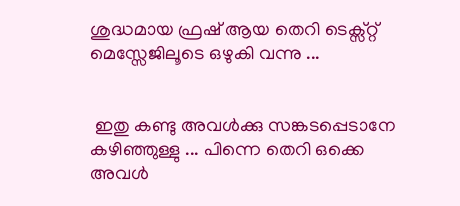ശുദ്ധമായ ഫ്രഷ് ആയ തെറി ടെക്സ്റ്റ് മെസ്സേജിലൂടെ ഒഴുകി വന്നു ...


 ഇതു കണ്ടു അവൾക്കു സങ്കടപ്പെടാനേ കഴിഞ്ഞുള്ളു ... പിന്നെ തെറി ഒക്കെ അവൾ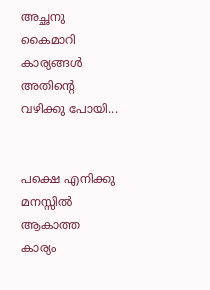അച്ഛനു കൈമാറി കാര്യങ്ങൾ അതിന്റെ വഴിക്കു പോയി...


പക്ഷെ എനിക്കു മനസ്സിൽ ആകാത്ത കാര്യം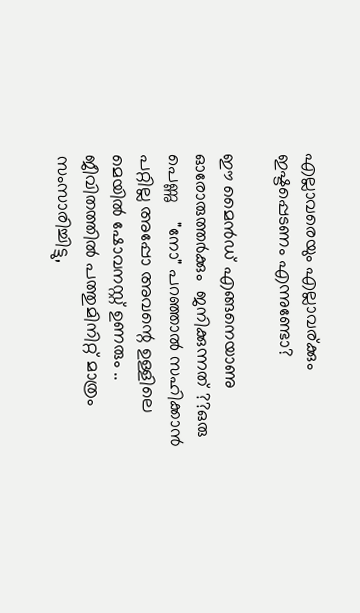എല്ലാവരെയും എല്ലാവര്ക്കും ഇഷ്ടപ്പെടണം എന്നുണ്ടോ?

ഈ മൈൻഡ് എങ്ങനെയാണു ഓരോരുത്തർക്കും  ജനിക്കുന്നത് ??ഒരു പെണ്ണു    "നോ" പറഞ്ഞാൽ സഹിക്കാൻ പറ്റില്ല അപ്പോ അവന്റെ ഉള്ളിലെ മെയിൽ ഷോവനസ്റ്റ് ഉണരും .. ജീവിതത്തിൽ പത്തുമിനിറ്റ് മാത്രം സംസാരിച്ചിട്ടു,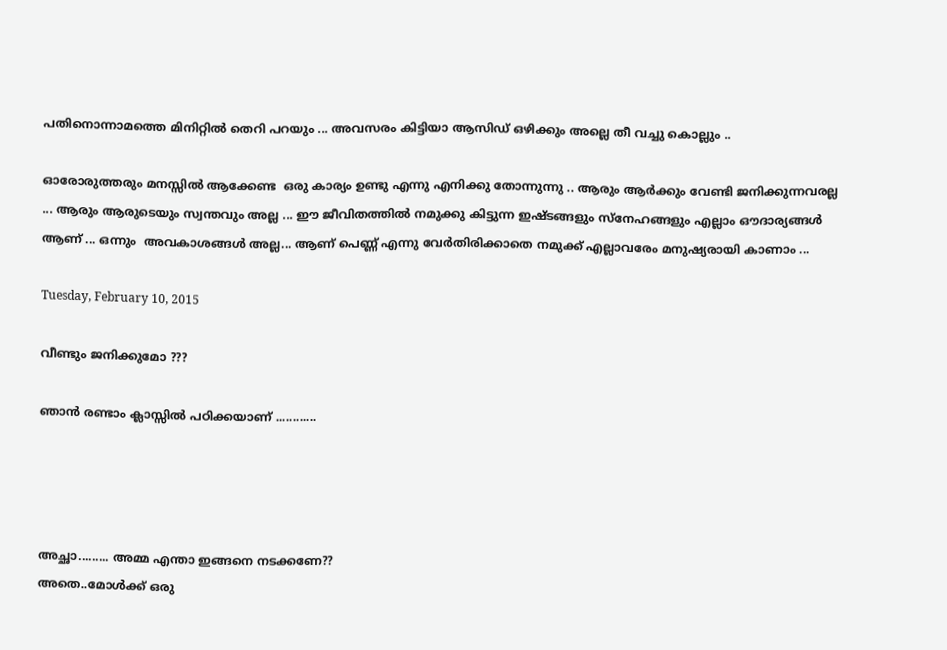പതിനൊന്നാമത്തെ മിനിറ്റിൽ തെറി പറയും ... അവസരം കിട്ടിയാ ആസിഡ് ഒഴിക്കും അല്ലെ തീ വച്ചു കൊല്ലും ..

ഓരോരുത്തരും മനസ്സിൽ ആക്കേണ്ട  ഒരു കാര്യം ഉണ്ടു എന്നു എനിക്കു തോന്നുന്നു .. ആരും ആർക്കും വേണ്ടി ജനിക്കുന്നവരല്ല ... ആരും ആരുടെയും സ്വന്തവും അല്ല ... ഈ ജീവിതത്തിൽ നമുക്കു കിട്ടുന്ന ഇഷ്ടങ്ങളും സ്നേഹങ്ങളും എല്ലാം ഔദാര്യങ്ങൾ ആണ് ... ഒന്നും  അവകാശങ്ങൾ അല്ല... ആണ് പെണ്ണ് എന്നു വേർതിരിക്കാതെ നമുക്ക് എല്ലാവരേം മനുഷ്യരായി കാണാം ...

Tuesday, February 10, 2015

വീണ്ടും ജനിക്കുമോ ???

ഞാന്‍ രണ്ടാം ക്ലാസ്സില്‍ പഠിക്കയാണ് ............




അച്ഛാ......... അമ്മ എന്താ ഇങ്ങനെ നടക്കണേ??
അതെ..മോള്‍ക്ക്‌ ഒരു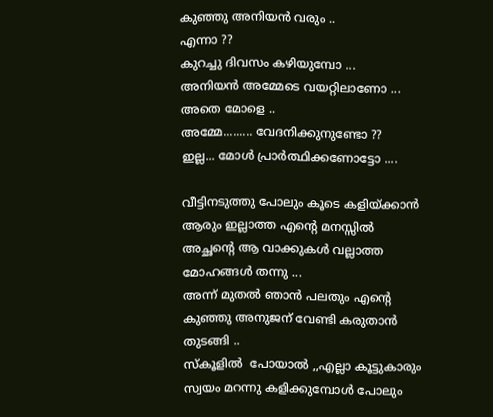കുഞ്ഞു അനിയന്‍ വരും ..
എന്നാ ??
കുറച്ചു ദിവസം കഴിയുമ്പോ ...
അനിയന്‍ അമ്മേടെ വയറ്റിലാണോ ...
അതെ മോളെ ..
അമ്മേ......... വേദനിക്കുനുണ്ടോ ??
ഇല്ല... മോള്‍ പ്രാര്‍ത്ഥിക്കണോട്ടോ ....

വീട്ടിനടുത്തു പോലും കൂടെ കളിയ്ക്കാന്‍ ആരും ഇല്ലാത്ത എന്‍റെ മനസ്സില്‍ അച്ഛന്‍റെ ആ വാക്കുകള്‍ വല്ലാത്ത മോഹങ്ങള്‍ തന്നു ...
അന്ന് മുതല്‍ ഞാന്‍ പലതും എന്‍റെ കുഞ്ഞു അനുജന് വേണ്ടി കരുതാന്‍ തുടങ്ങി ..
സ്കൂളില്‍  പോയാല്‍ ,,എല്ലാ കൂട്ടുകാരും സ്വയം മറന്നു കളിക്കുമ്പോള്‍ പോലും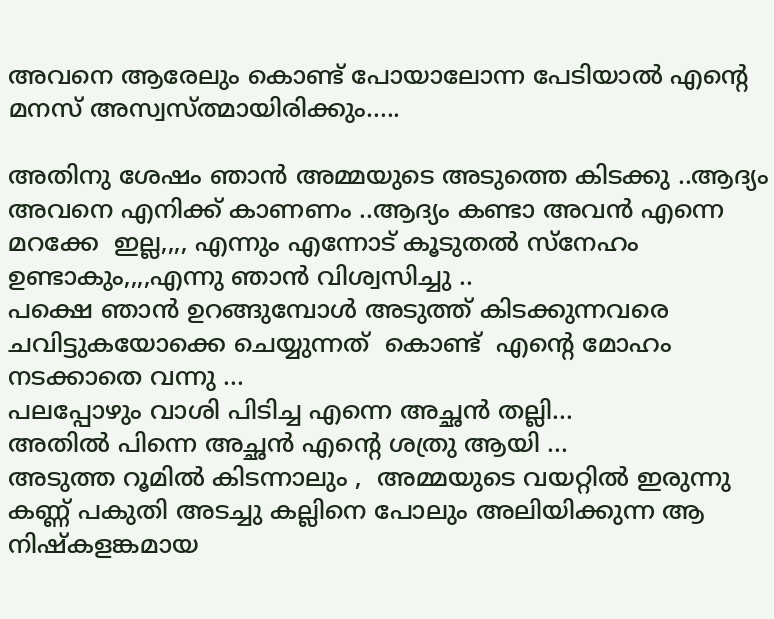അവനെ ആരേലും കൊണ്ട് പോയാലോന്ന പേടിയാല്‍ എന്‍റെ മനസ് അസ്വസ്ത്മായിരിക്കും.....

അതിനു ശേഷം ഞാന്‍ അമ്മയുടെ അടുത്തെ കിടക്കു ..ആദ്യം അവനെ എനിക്ക് കാണണം ..ആദ്യം കണ്ടാ അവന്‍ എന്നെ മറക്കേ  ഇല്ല,,,, എന്നും എന്നോട് കൂടുതല്‍ സ്നേഹം ഉണ്ടാകും,,,,എന്നു ഞാന്‍ വിശ്വസിച്ചു ..
പക്ഷെ ഞാന്‍ ഉറങ്ങുമ്പോള്‍ അടുത്ത് കിടക്കുന്നവരെ  ചവിട്ടുകയോക്കെ ചെയ്യുന്നത്  കൊണ്ട്  എന്‍റെ മോഹം നടക്കാതെ വന്നു ...
പലപ്പോഴും വാശി പിടിച്ച എന്നെ അച്ഛന്‍ തല്ലി...
അതില്‍ പിന്നെ അച്ഛന്‍ എന്‍റെ ശത്രു ആയി ...
അടുത്ത റൂമില്‍ കിടന്നാലും ,  അമ്മയുടെ വയറ്റില്‍ ഇരുന്നു കണ്ണ് പകുതി അടച്ചു കല്ലിനെ പോലും അലിയിക്കുന്ന ആ നിഷ്കളങ്കമായ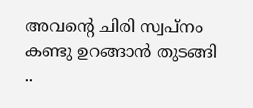അവന്റെ ചിരി സ്വപ്നം കണ്ടു ഉറങ്ങാന്‍ തുടങ്ങി  ..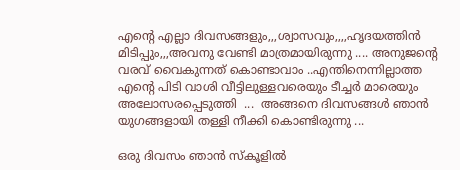എന്‍റെ എല്ലാ ദിവസങ്ങളും,,,ശ്വാസവും,,,,ഹൃദയത്തിന്‍  മിടിപ്പും,,,അവനു വേണ്ടി മാത്രമായിരുന്നു .... അനുജന്‍റെ വരവ് വൈകുന്നത് കൊണ്ടാവാം ..എന്തിനെന്നില്ലാത്ത എന്‍റെ പിടി വാശി വീട്ടിലുള്ളവരെയും ടീച്ചര്‍ മാരെയും അലോസരപ്പെടുത്തി  ...  അങ്ങനെ ദിവസങ്ങള്‍ ഞാന്‍ യുഗങ്ങളായി തള്ളി നീക്കി കൊണ്ടിരുന്നു ...

ഒരു ദിവസം ഞാന്‍ സ്കൂളില്‍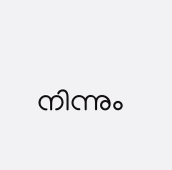നിന്നും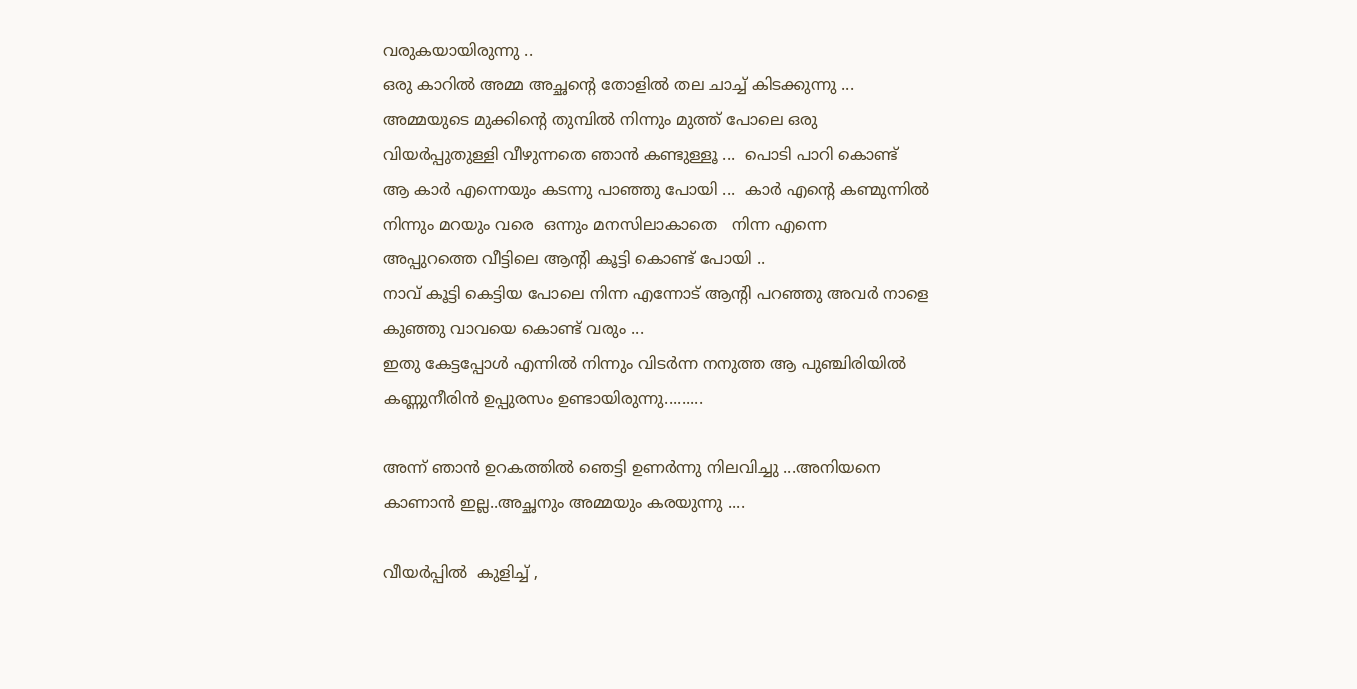വരുകയായിരുന്നു ..
ഒരു കാറില്‍ അമ്മ അച്ഛന്‍റെ തോളില്‍ തല ചാച്ച് കിടക്കുന്നു ...
അമ്മയുടെ മുക്കിന്റെ തുമ്പില്‍ നിന്നും മുത്ത്‌ പോലെ ഒരു വിയര്‍പ്പുതുള്ളി വീഴുന്നതെ ഞാന്‍ കണ്ടുള്ളൂ ...  പൊടി പാറി കൊണ്ട്  ആ കാര്‍ എന്നെയും കടന്നു പാഞ്ഞു പോയി ...  കാര്‍ എന്‍റെ കണ്മുന്നില്‍ നിന്നും മറയും വരെ  ഒന്നും മനസിലാകാതെ   നിന്ന എന്നെ
അപ്പുറത്തെ വീട്ടിലെ ആന്റി കൂട്ടി കൊണ്ട് പോയി ..
നാവ് കൂട്ടി കെട്ടിയ പോലെ നിന്ന എന്നോട് ആന്റി പറഞ്ഞു അവര്‍ നാളെ  കുഞ്ഞു വാവയെ കൊണ്ട് വരും ...
ഇതു കേട്ടപ്പോള്‍ എന്നില്‍ നിന്നും വിടര്‍ന്ന നനുത്ത ആ പുഞ്ചിരിയില്‍  കണ്ണുനീരിന്‍ ഉപ്പുരസം ഉണ്ടായിരുന്നു.........

അന്ന് ഞാന്‍ ഉറകത്തില്‍ ഞെട്ടി ഉണര്‍ന്നു നിലവിച്ചു ...അനിയനെ കാണാന്‍ ഇല്ല..അച്ഛനും അമ്മയും കരയുന്നു ....

വീയര്‍പ്പില്‍  കുളിച്ച് ,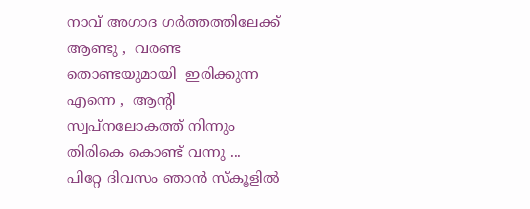നാവ് അഗാദ ഗര്‍ത്തത്തിലേക്ക് ആണ്ടു ,  വരണ്ട തൊണ്ടയുമായി  ഇരിക്കുന്ന എന്നെ ,  ആന്റി  സ്വപ്നലോകത്ത് നിന്നും തിരികെ കൊണ്ട് വന്നു ...
പിറ്റേ ദിവസം ഞാന്‍ സ്കൂളില്‍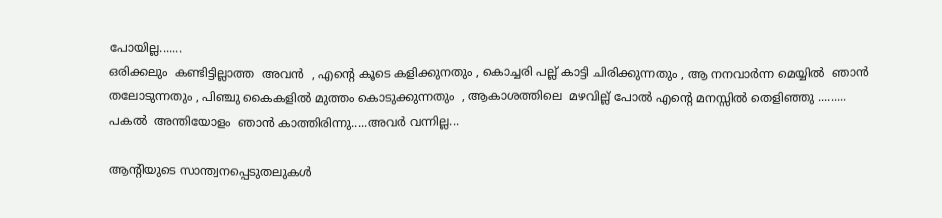പോയില്ല.......
ഒരിക്കലും  കണ്ടിട്ടില്ലാത്ത  അവന്‍  , എന്‍റെ കൂടെ കളിക്കുനതും , കൊച്ചരി പല്ല് കാട്ടി ചിരിക്കുന്നതും , ആ നനവാര്‍ന്ന മെയ്യില്‍  ഞാന്‍ തലോടുന്നതും , പിഞ്ചു കൈകളില്‍ മുത്തം കൊടുക്കുന്നതും  , ആകാശത്തിലെ  മഴവില്ല് പോല്‍ എന്‍റെ മനസ്സില്‍ തെളിഞ്ഞു .........
പകല്‍  അന്തിയോളം  ഞാന്‍ കാത്തിരിന്നു.....അവര്‍ വന്നില്ല...

ആന്റിയുടെ സാന്ത്വനപ്പെടുതലുകള്‍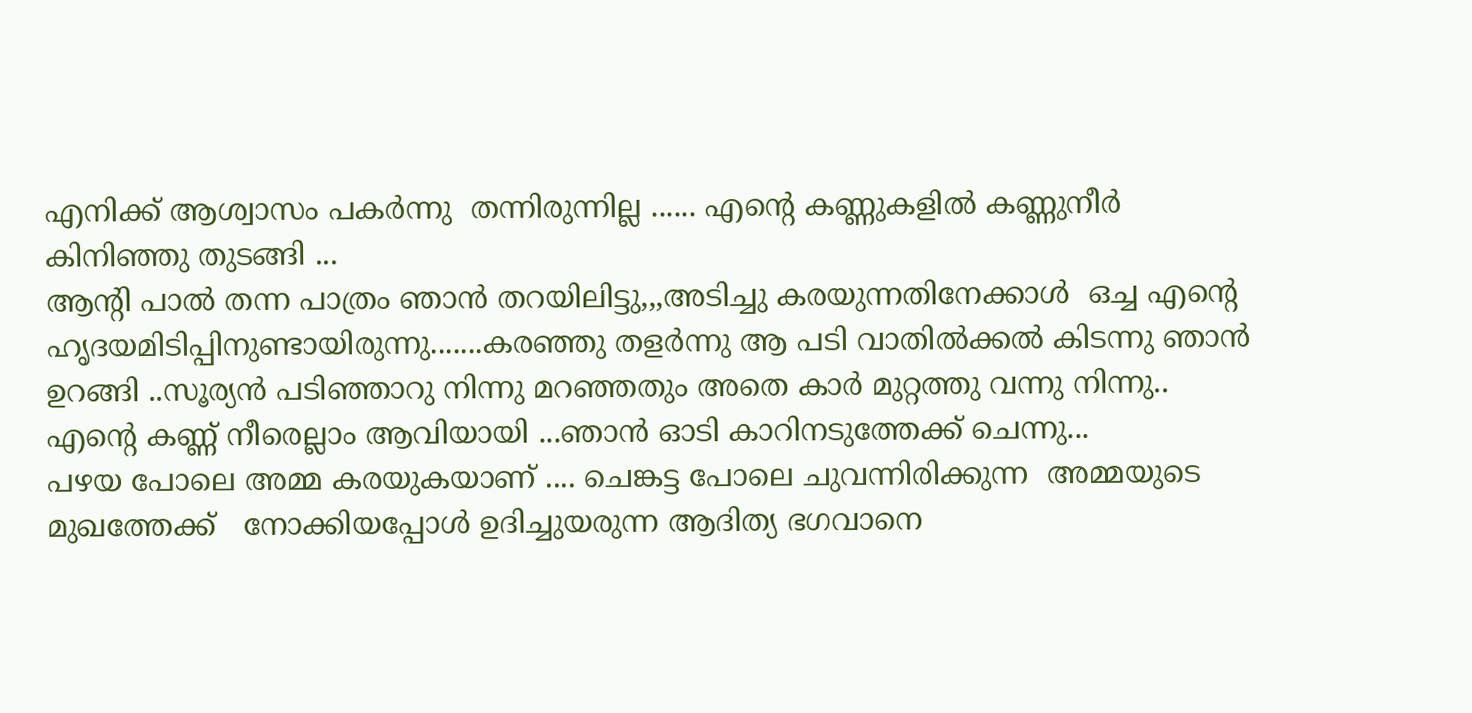എനിക്ക് ആശ്വാസം പകര്‍ന്നു  തന്നിരുന്നില്ല ...... എന്‍റെ കണ്ണുകളില്‍ കണ്ണുനീര്‍ കിനിഞ്ഞു തുടങ്ങി ...
ആന്റി പാല്‍ തന്ന പാത്രം ഞാന്‍ തറയിലിട്ടു,,,അടിച്ചു കരയുന്നതിനേക്കാള്‍  ഒച്ച എന്‍റെ ഹൃദയമിടിപ്പിനുണ്ടായിരുന്നു.......കരഞ്ഞു തളര്‍ന്നു ആ പടി വാതില്‍ക്കല്‍ കിടന്നു ഞാന്‍ ഉറങ്ങി ..സൂര്യന്‍ പടിഞ്ഞാറു നിന്നു മറഞ്ഞതും അതെ കാര്‍ മുറ്റത്തു വന്നു നിന്നു..
എന്‍റെ കണ്ണ് നീരെല്ലാം ആവിയായി ...ഞാന്‍ ഓടി കാറിനടുത്തേക്ക് ചെന്നു...
പഴയ പോലെ അമ്മ കരയുകയാണ് .... ചെങ്കട്ട പോലെ ചുവന്നിരിക്കുന്ന  അമ്മയുടെ മുഖത്തേക്ക്   നോക്കിയപ്പോള്‍ ഉദിച്ചുയരുന്ന ആദിത്യ ഭഗവാനെ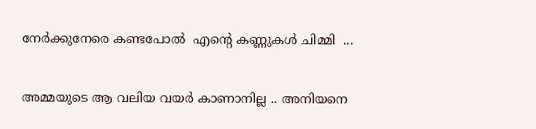നേര്‍ക്കുനേരെ കണ്ടപോല്‍  എന്‍റെ കണ്ണുകള്‍ ചിമ്മി  ...

അമ്മയുടെ ആ വലിയ വയര്‍ കാണാനില്ല .. അനിയനെ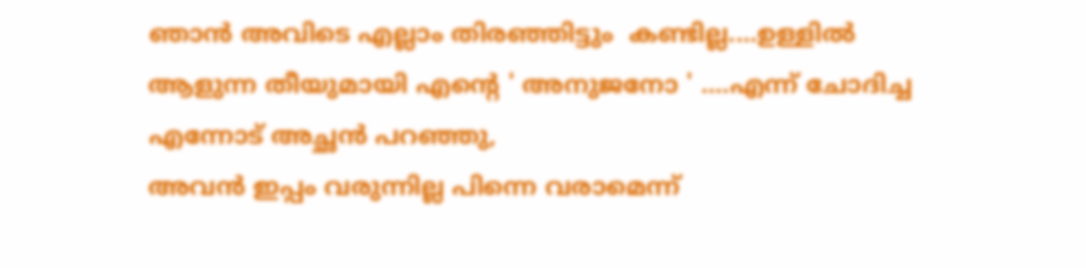ഞാന്‍ അവിടെ എല്ലാം തിരഞ്ഞിട്ടും  കണ്ടില്ല....ഉള്ളില്‍ ആളുന്ന തീയുമായി എന്‍റെ ' അനുജനോ ' ....എന്ന് ചോദിച്ച എന്നോട് അച്ഛന്‍ പറഞ്ഞു,
അവന്‍ ഇപ്പം വരുന്നില്ല പിന്നെ വരാമെന്ന്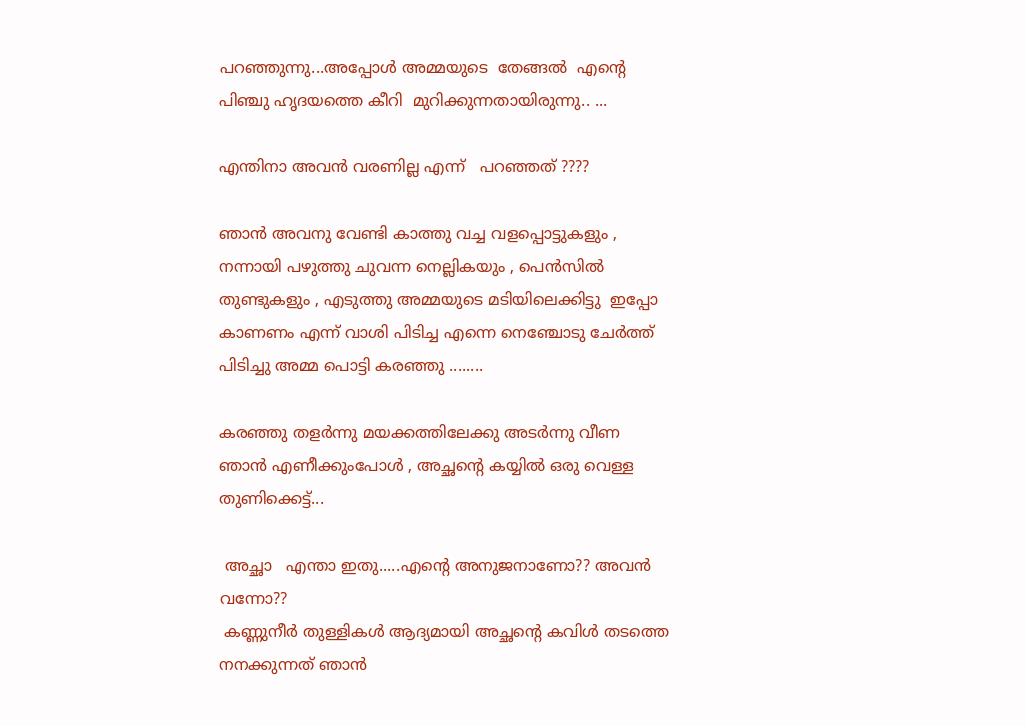പറഞ്ഞുന്നു...അപ്പോള്‍ അമ്മയുടെ  തേങ്ങല്‍  എന്‍റെ  പിഞ്ചു ഹൃദയത്തെ കീറി  മുറിക്കുന്നതായിരുന്നു.. ...

എന്തിനാ അവന്‍ വരണില്ല എന്ന്   പറഞ്ഞത് ????

ഞാന്‍ അവനു വേണ്ടി കാത്തു വച്ച വളപ്പൊട്ടുകളും , നന്നായി പഴുത്തു ചുവന്ന നെല്ലികയും , പെന്‍സില്‍ തുണ്ടുകളും , എടുത്തു അമ്മയുടെ മടിയിലെക്കിട്ടു  ഇപ്പോ കാണണം എന്ന് വാശി പിടിച്ച എന്നെ നെഞ്ചോടു ചേര്‍ത്ത് പിടിച്ചു അമ്മ പൊട്ടി കരഞ്ഞു ........

കരഞ്ഞു തളര്‍ന്നു മയക്കത്തിലേക്കു അടര്‍ന്നു വീണ ഞാന്‍ എണീക്കുംപോള്‍ , അച്ഛന്റെ കയ്യില്‍ ഒരു വെള്ള തുണിക്കെട്ട്...

 അച്ഛാ   എന്താ ഇതു.....എന്‍റെ അനുജനാണോ?? അവന്‍ വന്നോ??
 കണ്ണുനീര്‍ തുള്ളികള്‍ ആദ്യമായി അച്ഛന്‍റെ കവിള്‍ തടത്തെ നനക്കുന്നത് ഞാന്‍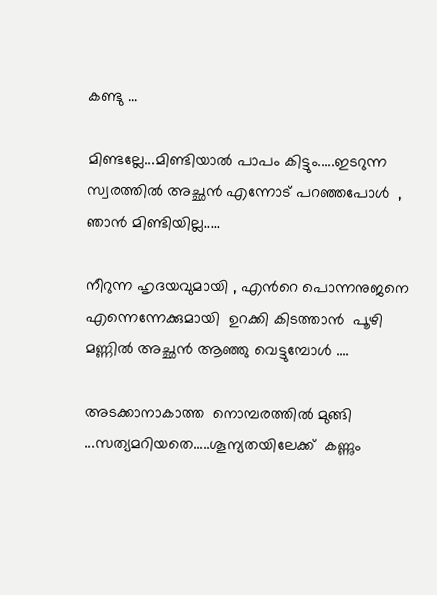കണ്ടു ...

മിണ്ടല്ലേ...മിണ്ടിയാല്‍ പാപം കിട്ടും.....ഇടറുന്ന സ്വരത്തില്‍ അച്ഛന്‍ എന്നോട് പറഞ്ഞപോള്‍  , ഞാന്‍ മിണ്ടിയില്ല.....

നീറുന്ന ഹൃദയവുമായി , എന്‍റെ പൊന്നനുജനെ എന്നെന്നേക്കുമായി  ഉറക്കി കിടത്താന്‍  പൂഴി മണ്ണില്‍ അച്ഛന്‍ ആഞ്ഞു വെട്ടുമ്പോള്‍ ....

അടക്കാനാകാത്ത  നൊമ്പരത്തില്‍ മുങ്ങി ...സത്യമറിയതെ.....ശൂന്യതയിലേക്ക്  കണ്ണും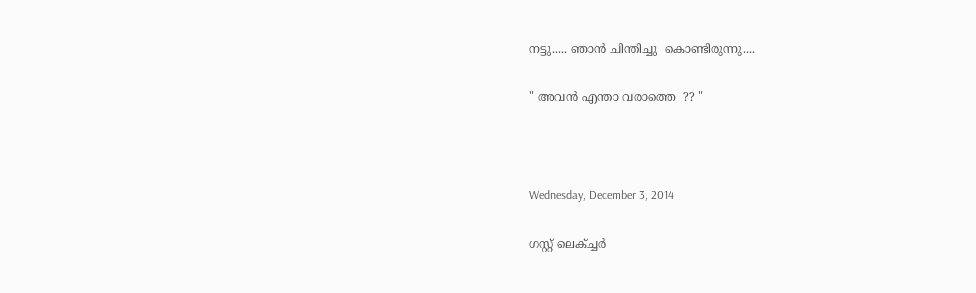നട്ടു..... ഞാന്‍ ചിന്തിച്ചു  കൊണ്ടിരുന്നു....

" അവന്‍ എന്താ വരാത്തെ  ?? "



Wednesday, December 3, 2014

ഗസ്റ്റ് ലെക്ച്ചര്‍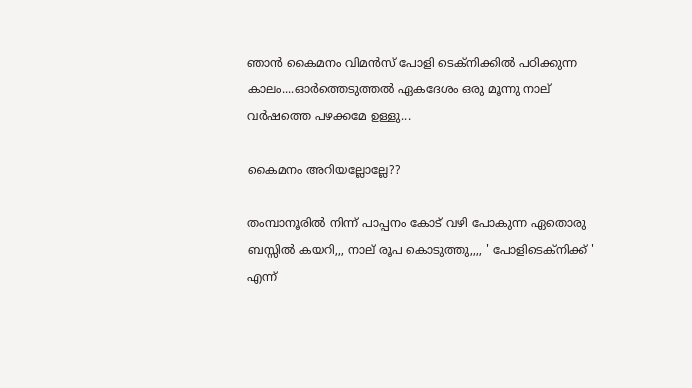ഞാന്‍ കൈമനം വിമന്‍സ് പോളി ടെക്നിക്കില്‍ പഠിക്കുന്ന കാലം....ഓര്‍ത്തെടുത്തല്‍ ഏകദേശം ഒരു മൂന്നു നാല് വര്‍ഷത്തെ പഴക്കമേ ഉള്ളു...

കൈമനം അറിയല്ലോല്ലേ??

തംമ്പാനൂരില്‍ നിന്ന് പാപ്പനം കോട് വഴി പോകുന്ന ഏതൊരു ബസ്സില്‍ കയറി,,, നാല് രൂപ കൊടുത്തു,,,, ' പോളിടെക്നിക്ക് ' എന്ന്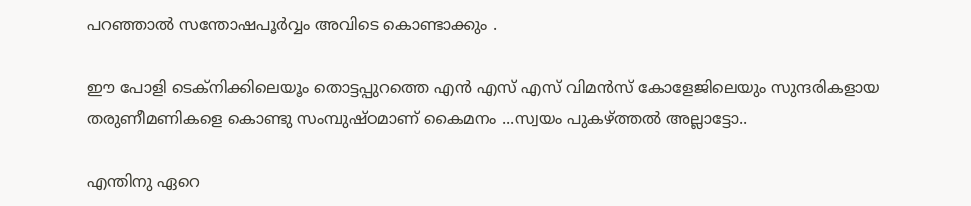പറഞ്ഞാല്‍ സന്തോഷപൂര്‍വ്വം അവിടെ കൊണ്ടാക്കും .

ഈ പോളി ടെക്നിക്കിലെയൂം തൊട്ടപ്പുറത്തെ എന്‍ എസ് എസ് വിമന്‍സ് കോളേജിലെയും സുന്ദരികളായ തരുണീമണികളെ കൊണ്ടു സംമ്പുഷ്ഠമാണ് കൈമനം ...സ്വയം പുകഴ്ത്തല്‍ അല്ലാട്ടോ..

എന്തിനു ഏറെ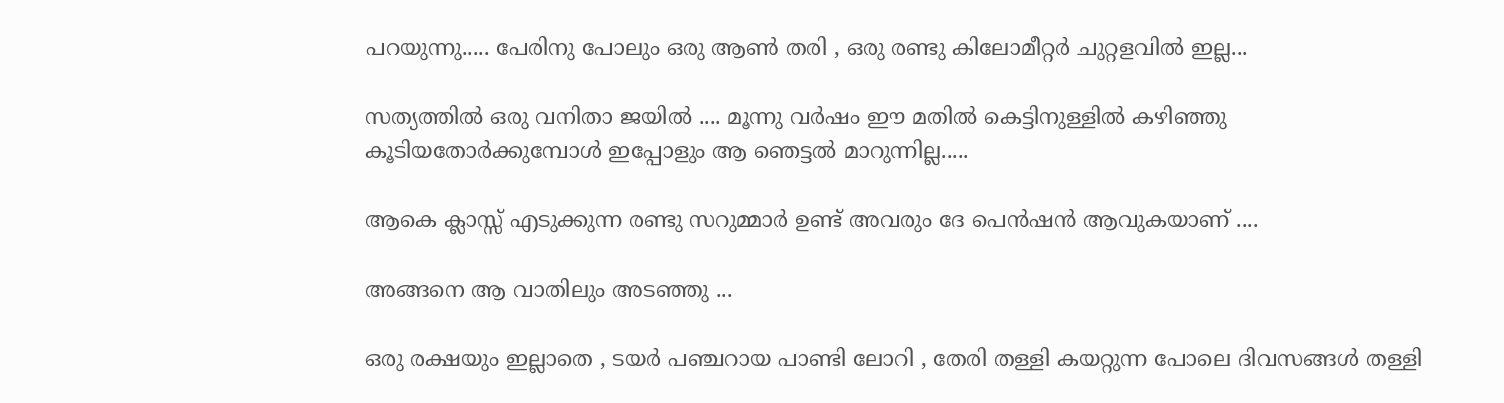പറയുന്നു..... പേരിനു പോലും ഒരു ആണ്‍ തരി , ഒരു രണ്ടു കിലോമീറ്റര്‍ ചുറ്റളവില്‍ ഇല്ല...

സത്യത്തില്‍ ഒരു വനിതാ ജയില്‍ .... മൂന്നു വര്‍ഷം ഈ മതില്‍ കെട്ടിനുള്ളില്‍ കഴിഞ്ഞു കൂടിയതോര്‍ക്കുമ്പോള്‍ ഇപ്പോളും ആ ഞെട്ടല്‍ മാറുന്നില്ല.....

ആകെ ക്ലാസ്സ്‌ എടുക്കുന്ന രണ്ടു സറുമ്മാര്‍ ഉണ്ട് അവരും ദേ പെന്‍ഷന്‍ ആവുകയാണ് ....

അങ്ങനെ ആ വാതിലും അടഞ്ഞു ...

ഒരു രക്ഷയും ഇല്ലാതെ , ടയര്‍ പഞ്ചറായ പാണ്ടി ലോറി , തേരി തള്ളി കയറ്റുന്ന പോലെ ദിവസങ്ങള്‍ തള്ളി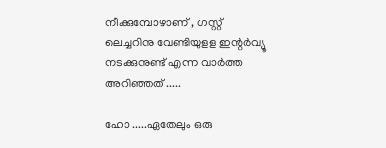നീക്കുമ്പോഴാണ് , ഗസ്റ്റ് ലെച്ചറിനു വേണ്ടിയുളള ഇന്റര്‍വ്യൂ നടക്കുനുണ്ട് എന്ന വാര്‍ത്ത‍ അറിഞ്ഞത് .....

ഹോ .....ഏതേലും ഒരു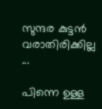സുന്ദര കുട്ടന്‍ വരാതിരിക്കില്ല ...

പിന്നെ ഉള്ള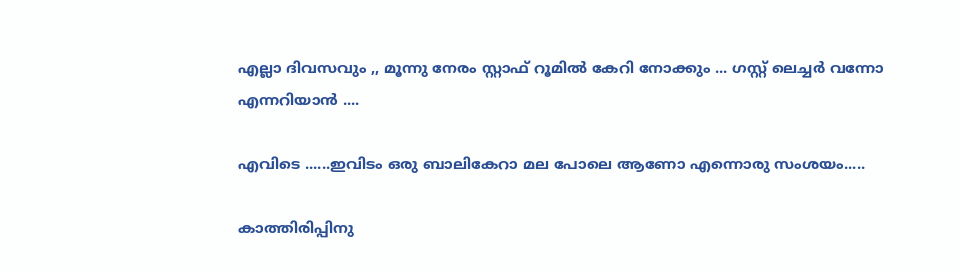എല്ലാ ദിവസവും ,, മൂന്നു നേരം സ്റ്റാഫ്‌ റൂമില്‍ കേറി നോക്കും ... ഗസ്റ്റ് ലെച്ചര്‍ വന്നോ എന്നറിയാന്‍ ....

എവിടെ ......ഇവിടം ഒരു ബാലികേറാ മല പോലെ ആണോ എന്നൊരു സംശയം.....

കാത്തിരിപ്പിനു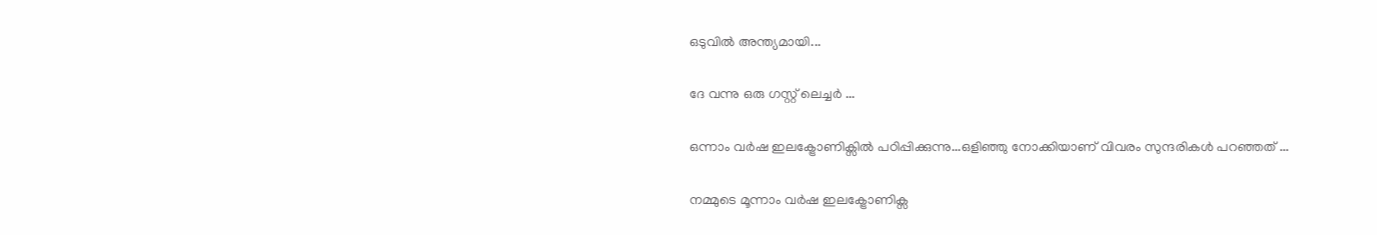ഒടുവില്‍ അന്ത്യമായി...

ദേ വന്നു ഒരു ഗസ്റ്റ് ലെച്ചര്‍ ‍...

ഒന്നാം വര്‍ഷ ഇലക്ട്രോണിക്സില്‍ പഠിപ്പിക്കുന്നു...ഒളിഞ്ഞു നോക്കിയാണ് വിവരം സുന്ദരികള്‍ പറഞ്ഞത് ...

നമ്മുടെ മൂന്നാം വര്‍ഷ ഇലക്ട്രോണിക്സ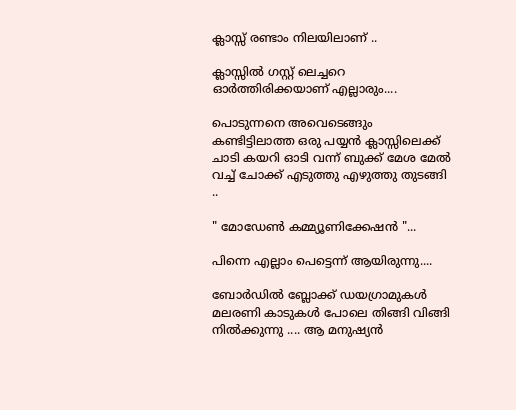ക്ലാസ്സ്‌ രണ്ടാം നിലയിലാണ്‌ ..

ക്ലാസ്സില്‍ ഗസ്റ്റ് ലെച്ചറെ ഓര്‍ത്തിരിക്കയാണ് എല്ലാരും....

പൊടുന്നനെ അവെടെങ്ങും കണ്ടിട്ടിലാത്ത ഒരു പയ്യന്‍ ക്ലാസ്സിലെക്ക് ചാടി കയറി ഓടി വന്ന് ബുക്ക്‌ മേശ മേല്‍ വച്ച് ചോക്ക് എടുത്തു എഴുത്തു തുടങ്ങി ..

" മോഡേണ്‍ കമ്മ്യൂണിക്കേഷന്‍ "...

പിന്നെ എല്ലാം പെട്ടെന്ന് ആയിരുന്നു....

ബോര്‍ഡില്‍ ബ്ലോക്ക് ഡയഗ്രാമുകള്‍ മലരണി കാടുകള്‍ പോലെ തിങ്ങി വിങ്ങി നില്‍ക്കുന്നു .... ആ മനുഷ്യന്‍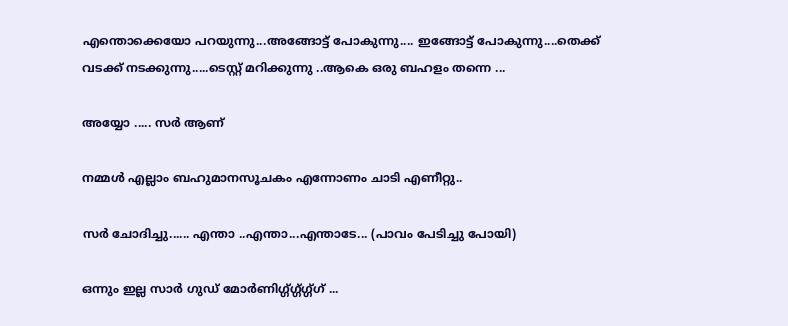എന്തൊക്കെയോ പറയുന്നു...അങ്ങോട്ട്‌ പോകുന്നു.... ഇങ്ങോട്ട് പോകുന്നു....തെക്ക് വടക്ക് നടക്കുന്നു.....ടെസ്റ്റ്‌ മറിക്കുന്നു ..ആകെ ഒരു ബഹളം തന്നെ ...

അയ്യോ ..... സര്‍ ആണ്

നമ്മള്‍ എല്ലാം ബഹുമാനസൂചകം എന്നോണം ചാടി എണീറ്റു..

സര്‍ ചോദിച്ചു...... എന്താ ..എന്താ...എന്താടേ... (പാവം പേടിച്ചു പോയി)

ഒന്നും ഇല്ല സാര്‍ ഗുഡ് മോര്‍ണിഗ്ഗ്ഗ്ഗ്ഗ്ഗ്ഗ് ...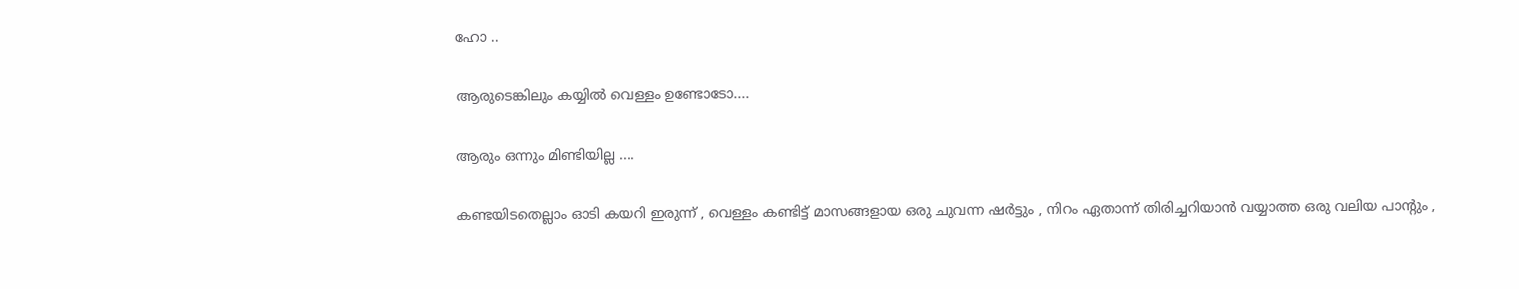ഹോ ..

ആരുടെങ്കിലും കയ്യില്‍ വെള്ളം ഉണ്ടോടോ....

ആരും ഒന്നും മിണ്ടിയില്ല ....

കണ്ടയിടതെല്ലാം ഓടി കയറി ഇരുന്ന് , വെള്ളം കണ്ടിട്ട് മാസങ്ങളായ ഒരു ചുവന്ന ഷര്‍ട്ടും , നിറം ഏതാന്ന് തിരിച്ചറിയാന്‍ വയ്യാത്ത ഒരു വലിയ പാന്റും ,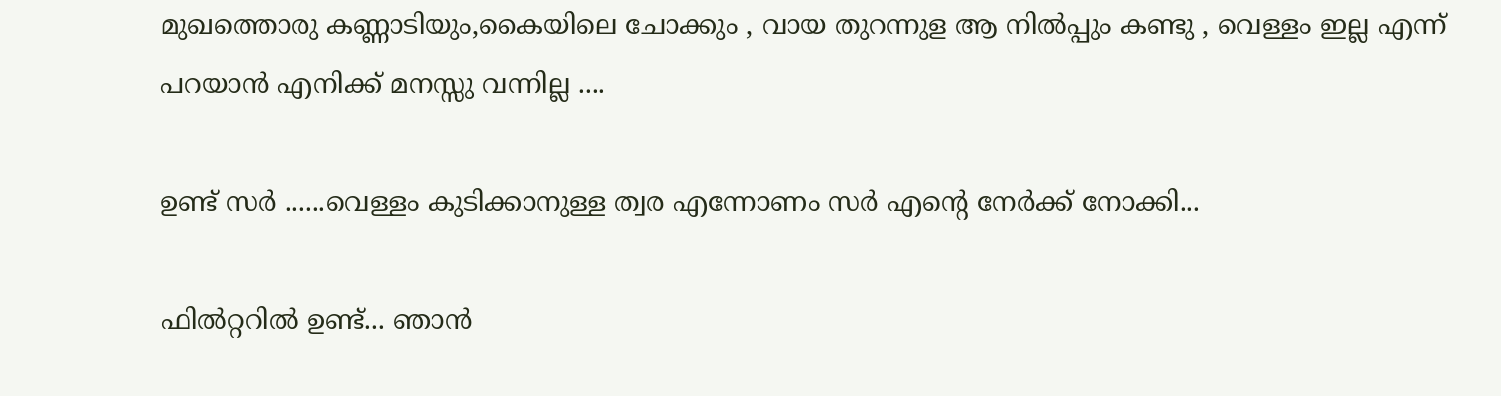മുഖത്തൊരു കണ്ണാടിയും,കൈയിലെ ചോക്കും , വായ തുറന്നുള ആ നില്‍പ്പും കണ്ടു , വെള്ളം ഇല്ല എന്ന് പറയാന്‍ എനിക്ക് മനസ്സു വന്നില്ല ....

ഉണ്ട് സര്‍ ......വെള്ളം കുടിക്കാനുള്ള ത്വര എന്നോണം സര്‍ എന്‍റെ നേര്‍ക്ക്‌ നോക്കി...

ഫില്‍റ്ററില്‍ ഉണ്ട്... ഞാന്‍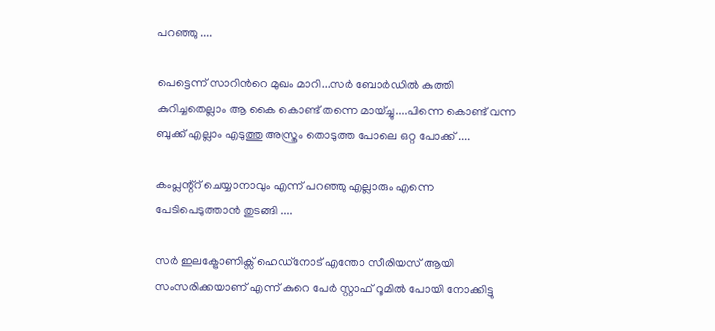പറഞ്ഞു ....

പെട്ടെന്ന് സാറിന്‍റെ മുഖം മാറി...സര്‍ ബോര്‍ഡില്‍ കുത്തി കുറിച്ചതെല്ലാം ആ കൈ കൊണ്ട് തന്നെ മായ്ച്ചു....പിന്നെ കൊണ്ട് വന്ന ബുക്ക്‌ എല്ലാം എടുത്തു അസ്ത്രം തൊടുത്ത പോലെ ഒറ്റ പോക്ക് ....

കംപ്ലന്റ്റ് ചെയ്യാനാവും എന്ന് പറഞ്ഞു എല്ലാരും എന്നെ പേടിപെടുത്താന്‍ തുടങ്ങി ....

സര്‍ ഇലക്ട്രോണിക്സ് ഹെഡ്നോട് എന്തോ സീരിയസ് ആയി സംസരിക്കയാണ് എന്ന് കുറെ പേര്‍ സ്റ്റാഫ്‌ റൂമില്‍ പോയി നോക്കിട്ടു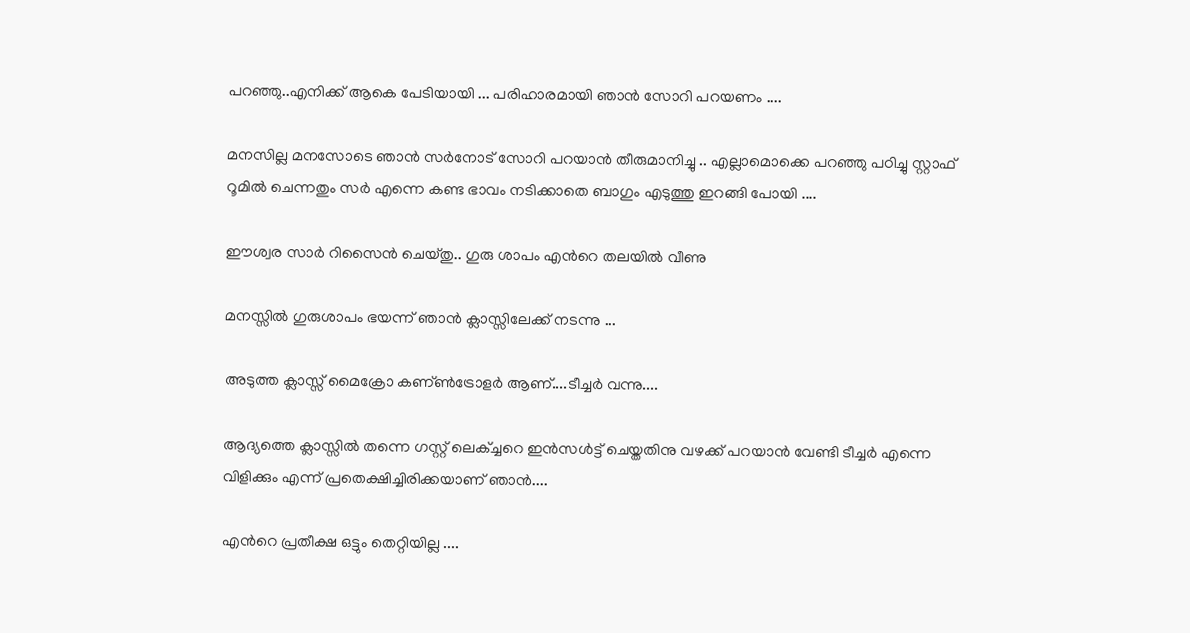പറഞ്ഞു..എനിക്ക് ആകെ പേടിയായി ... പരിഹാരമായി ഞാന്‍ സോറി പറയണം ....

മനസില്ല മനസോടെ ഞാന്‍ സര്‍നോട് സോറി പറയാന്‍ തീരുമാനിച്ചു .. എല്ലാമൊക്കെ പറഞ്ഞു പഠിച്ചു സ്റ്റാഫ്‌ റൂമില്‍ ചെന്നതും സര്‍ എന്നെ കണ്ട ഭാവം നടിക്കാതെ ബാഗും എടുത്തു ഇറങ്ങി പോയി ....

ഈശ്വര സാര്‍ റിസൈന്‍ ചെയ്തു.. ഗുരു ശാപം എന്‍റെ തലയില്‍ വീണു

മനസ്സില്‍ ഗുരുശാപം ഭയന്ന് ഞാന്‍ ക്ലാസ്സിലേക്ക് നടന്നു ...

അടുത്ത ക്ലാസ്സ്‌ മൈക്രോ കണ്ണ്‍ട്രോളര്‍ ആണ്....ടീച്ചര്‍ വന്നു....

ആദ്യത്തെ ക്ലാസ്സില്‍ തന്നെ ഗസ്റ്റ് ലെക്ച്ചറെ ഇന്‍സള്‍ട്ട് ചെയ്തതിനു വഴക്ക് പറയാന്‍ വേണ്ടി ടീച്ചര്‍ എന്നെ വിളിക്കും എന്ന് പ്രതെക്ഷിച്ചിരിക്കയാണ് ഞാന്‍....

എന്‍റെ പ്രതീക്ഷ ഒട്ടും തെറ്റിയില്ല ....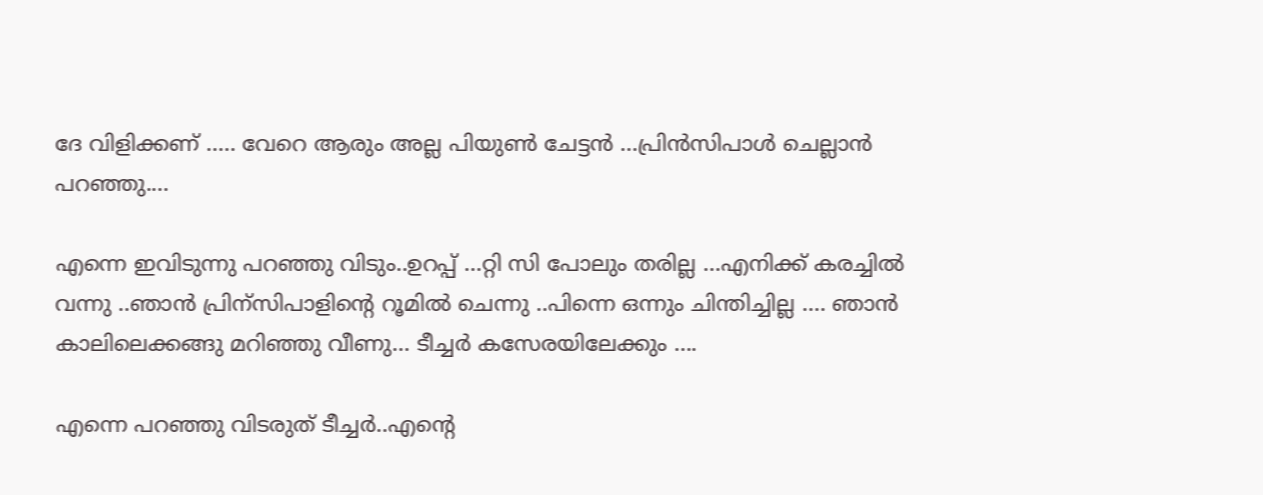ദേ വിളിക്കണ് ..... വേറെ ആരും അല്ല പിയുണ്‍ ചേട്ടന്‍ ...പ്രിന്‍സിപാള്‍ ചെല്ലാന്‍ പറഞ്ഞു....

എന്നെ ഇവിടുന്നു പറഞ്ഞു വിടും..ഉറപ്പ് ...റ്റി സി പോലും തരില്ല ...എനിക്ക് കരച്ചില്‍ വന്നു ..ഞാന്‍ പ്രിന്സിപാളിന്‍റെ റൂമില്‍ ചെന്നു ..പിന്നെ ഒന്നും ചിന്തിച്ചില്ല .... ഞാന്‍ കാലിലെക്കങ്ങു മറിഞ്ഞു വീണു... ടീച്ചര്‍ കസേരയിലേക്കും ....

എന്നെ പറഞ്ഞു വിടരുത് ടീച്ചര്‍..എന്‍റെ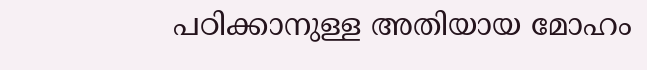പഠിക്കാനുള്ള അതിയായ മോഹം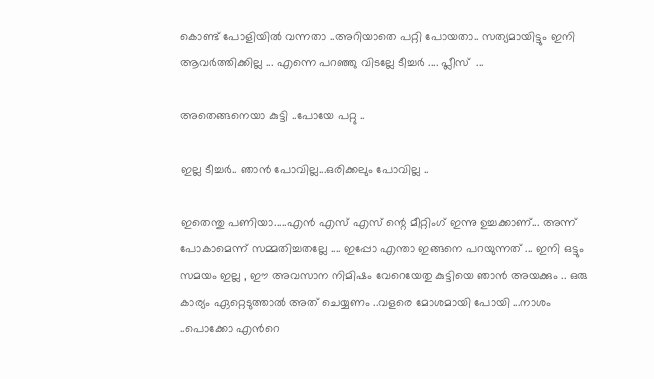കൊണ്ട് പോളിയില്‍ വന്നതാ ..അറിയാതെ പറ്റി പോയതാ.. സത്യമായിട്ടും ഇനി ആവര്‍ത്തിക്കില്ല ... എന്നെ പറഞ്ഞു വിടല്ലേ ടീച്ചര്‍ .... പ്ലീസ്  ...

അതെങ്ങനെയാ കുട്ടി ..പോയേ പറ്റു ..

ഇല്ല ടീച്ചര്‍.. ഞാന്‍ പോവില്ല...ഒരിക്കലും പോവില്ല ..

ഇതെന്തു പണിയാ.....എന്‍ എസ് എസ് ന്റെ മീറ്റിംഗ് ഇന്നു ഉച്ചക്കാണ്... അന്ന് പോകാമെന്ന് സമ്മതിച്ചതല്ലേ .... ഇപ്പോ എന്താ ഇങ്ങനെ പറയുന്നത് ... ഇനി ഒട്ടും സമയം ഇല്ല , ഈ അവസാന നിമിഷം വേറെയേതു കുട്ടിയെ ഞാന്‍ അയക്കും .. ഒരു കാര്യം ഏറ്റെടുത്താല്‍ അത് ചെയ്യണം ..വളരെ മോശമായി പോയി ...നാശം ..പൊക്കോ എന്‍റെ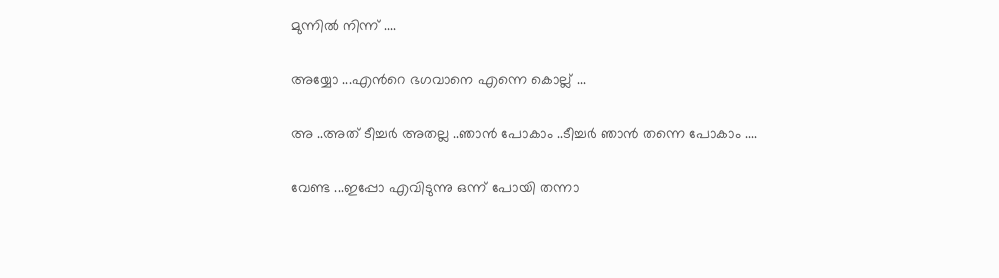മുന്നില്‍ നിന്ന് ....

അയ്യോ ...എന്‍റെ ഭഗവാനെ എന്നെ കൊല്ല് ...

അ ..അത് ടീച്ചര്‍ അതല്ല ..ഞാന്‍ പോകാം ..ടീച്ചര്‍ ഞാന്‍ തന്നെ പോകാം ....

വേണ്ട ...ഇപ്പോ എവിടുന്നു ഒന്ന് പോയി തന്നാ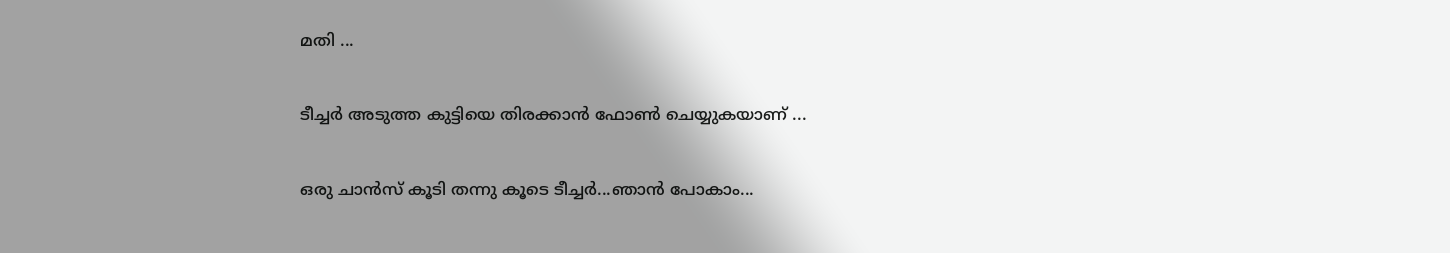മതി ...

ടീച്ചര്‍ അടുത്ത കുട്ടിയെ തിരക്കാന്‍ ഫോണ്‍ ചെയ്യുകയാണ് ...

ഒരു ചാന്‍സ് കൂടി തന്നു കൂടെ ടീച്ചര്‍...ഞാന്‍ പോകാം...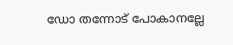ഡോ തന്നോട് പോകാനല്ലേ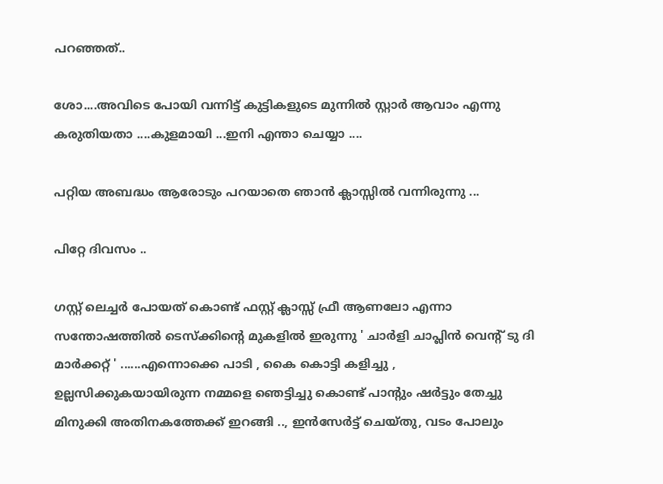പറഞ്ഞത്..

ശോ....അവിടെ പോയി വന്നിട്ട് കുട്ടികളുടെ മുന്നില്‍ സ്റ്റാര്‍ ആവാം എന്നു കരുതിയതാ ....കുളമായി ...ഇനി എന്താ ചെയ്യാ ....

പറ്റിയ അബദ്ധം ആരോടും പറയാതെ ഞാന്‍ ക്ലാസ്സില്‍ വന്നിരുന്നു ...

പിറ്റേ ദിവസം ..

ഗസ്റ്റ് ലെച്ചര്‍ പോയത് കൊണ്ട് ഫസ്റ്റ് ക്ലാസ്സ്‌ ഫ്രീ ആണലോ എന്നാ സന്തോഷത്തില്‍ ടെസ്ക്കിന്റെ മുകളില്‍ ഇരുന്നു ' ചാര്‍ളി ചാപ്ലിന്‍ വെന്റ് ടു ദി മാര്‍ക്കറ്റ്‌ ' ......എന്നൊക്കെ പാടി , കൈ കൊട്ടി കളിച്ചു , ഉല്ലസിക്കുകയായിരുന്ന നമ്മളെ ഞെട്ടിച്ചു കൊണ്ട് പാന്റും ഷര്‍ട്ടും തേച്ചു മിനുക്കി അതിനകത്തേക്ക് ഇറങ്ങി .., ഇന്‍സേര്‍ട്ട് ചെയ്തു, വടം പോലും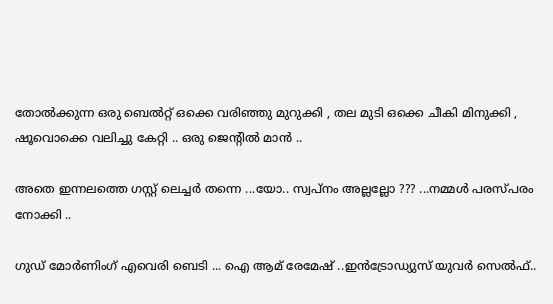തോല്‍ക്കുന്ന ഒരു ബെല്‍റ്റ്‌ ഒക്കെ വരിഞ്ഞു മുറുക്കി , തല മുടി ഒക്കെ ചീകി മിനുക്കി , ഷൂവൊക്കെ വലിച്ചു കേറ്റി .. ഒരു ജെന്റില്‍ മാന്‍ ..

അതെ ഇന്നലത്തെ ഗസ്റ്റ് ലെച്ചര്‍ തന്നെ ...യോ.. സ്വപ്നം അല്ലല്ലോ ??? ...നമ്മള്‍ പരസ്പരം നോക്കി ..

ഗുഡ് മോര്‍ണിംഗ് എവെരി ബെടി ... ഐ ആമ് രേമേഷ് ..ഇന്‍ട്രോഡ്യുസ് യുവര്‍ സെല്‍ഫ്..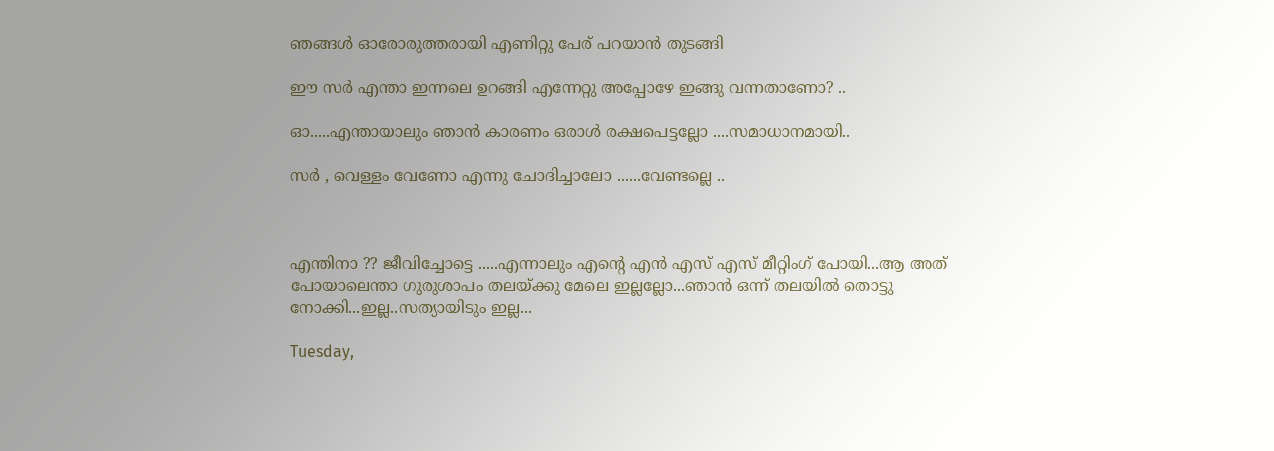ഞങ്ങള്‍ ഓരോരുത്തരായി എണിറ്റു പേര് പറയാന്‍ തുടങ്ങി

ഈ സര്‍ എന്താ ഇന്നലെ ഉറങ്ങി എന്നേറ്റു അപ്പോഴേ ഇങ്ങു വന്നതാണോ? ..

ഓ.....എന്തായാലും ഞാന്‍ കാരണം ഒരാള്‍ രക്ഷപെട്ടല്ലോ ....സമാധാനമായി..

സര്‍ , വെള്ളം വേണോ എന്നു ചോദിച്ചാലോ ......വേണ്ടല്ലെ ..



എന്തിനാ ?? ജീവിച്ചോട്ടെ .....എന്നാലും എന്‍റെ എന്‍ എസ് എസ് മീറ്റിംഗ് പോയി...ആ അത് പോയാലെന്താ ഗുരുശാപം തലയ്ക്കു മേലെ ഇല്ലല്ലോ...ഞാന്‍ ഒന്ന് തലയില്‍ തൊട്ടു നോക്കി...ഇല്ല..സത്യായിടും ഇല്ല...

Tuesday,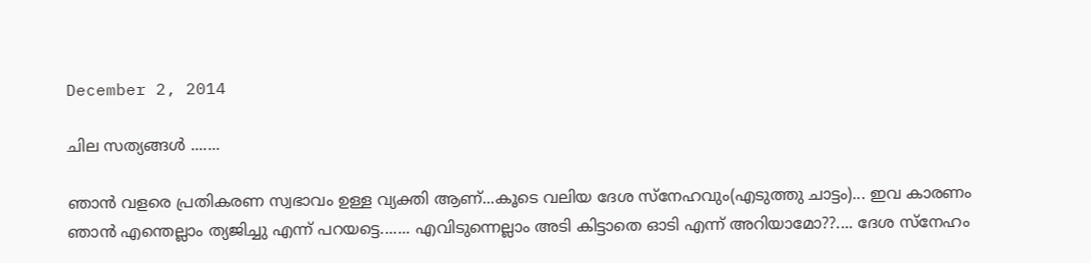December 2, 2014

ചില സത്യങ്ങള്‍ .......

ഞാന്‍ വളരെ പ്രതികരണ സ്വഭാവം ഉള്ള വ്യക്തി ആണ്...കൂടെ വലിയ ദേശ സ്നേഹവും(എടുത്തു ചാട്ടം)... ഇവ കാരണം ഞാന്‍ എന്തെല്ലാം ത്യജിച്ചു എന്ന് പറയട്ടെ....... എവിടുന്നെല്ലാം അടി കിട്ടാതെ ഓടി എന്ന് അറിയാമോ??.... ദേശ സ്നേഹം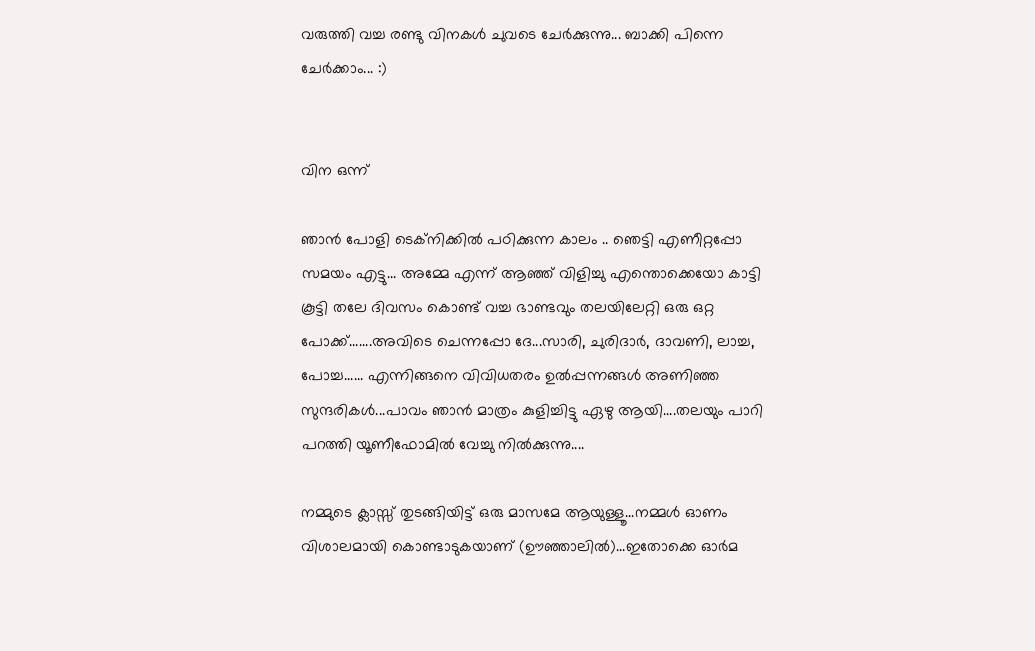വരുത്തി വച്ച രണ്ടു വിനകള്‍ ചുവടെ ചേര്‍ക്കുന്നു... ബാക്കി പിന്നെ ചേര്‍ക്കാം... :)


വിന ഒന്ന്

ഞാന്‍ പോളി ടെക്നിക്കില്‍ പഠിക്കുന്ന കാലം .. ഞെട്ടി എണീറ്റപ്പോ സമയം എട്ടു... അമ്മേ എന്ന് ആഞ്ഞ് വിളിച്ചു എന്തൊക്കെയോ കാട്ടി കൂട്ടി തലേ ദിവസം കൊണ്ട് വച്ച ഭാണ്ടവും തലയിലേറ്റി ഒരു ഒറ്റ പോക്ക്.......അവിടെ ചെന്നപ്പോ ദേ...സാരി, ചുരിദാര്‍, ദാവണി, ലാച്ച, പോച്ച...... എന്നിങ്ങനെ വിവിധതരം ഉല്‍പ്പന്നങ്ങള്‍ അണിഞ്ഞ സുന്ദരികള്‍...പാവം ഞാന്‍ മാത്രം കുളിച്ചിട്ടു ഏഴു ആയി....തലയും പാറി പറത്തി യൂണീഫോമില്‍ വേച്ചു നില്‍ക്കുന്നു....

നമ്മുടെ ക്ലാസ്സ്‌ തുടങ്ങിയിട്ട് ഒരു മാസമേ ആയുള്ളൂ...നമ്മള്‍ ഓണം വിശാലമായി കൊണ്ടാടുകയാണ് (ഊഞ്ഞാലില്‍)...ഇതോക്കെ ഓര്‍മ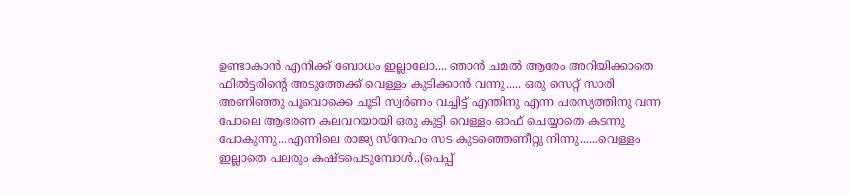ഉണ്ടാകാന്‍ എനിക്ക് ബോധം ഇല്ലാലോ.... ഞാന്‍ ചമല്‍ ആരേം അറിയിക്കാതെ ഫില്‍ട്ടരിന്റെ അടുത്തേക്ക് വെള്ളം കുടിക്കാന്‍ വന്നു..... ഒരു സെറ്റ് സാരി അണിഞ്ഞു പൂവൊക്കെ ചൂടി സ്വര്‍ണം വച്ചിട്ട് എന്തിനു എന്ന പരസ്യത്തിനു വന്ന പോലെ ആഭരണ കലവറയായി ഒരു കുട്ടി വെള്ളം ഓഫ്‌ ചെയ്യാതെ കടന്നു പോകുന്നു...എന്നിലെ രാജ്യ സ്നേഹം സട കുടഞ്ഞെണീറ്റു നിന്നു......വെള്ളം ഇല്ലാതെ പലരും കഷ്ടപെടുമ്പോള്‍..(പെപ്പ്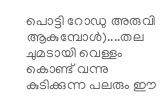പൊട്ടി റോഡു അരുവി ആകുമ്പോള്‍)....തല ചുമടായി വെള്ളം കൊണ്ട് വന്നു കുടിക്കുന്ന പലരും ഈ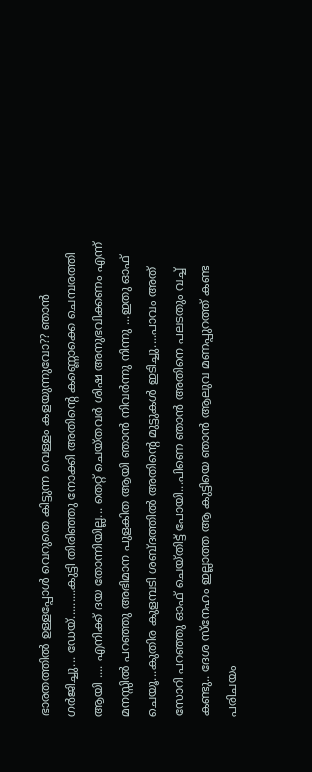ഭാരതത്തില്‍ ഉള്ളപ്പോള്‍ വെറുതെ കിട്ടുന്ന വെള്ളം കളയുന്നുവോ?? ഞാന്‍ ഗര്‍ജിച്ചു... ഡേയ്.........കുട്ടി തിരിഞ്ഞു നോക്കി അതിന്റെ കണ്ണൊക്കെ ചെമ്പരത്തി ആയി .... എനിക്ക് ദയ തോന്നിയില്ല... തെറ്റ് ചെയ്തവര്‍ ശിഷ അനുഭവിക്കണം എന്ന് മനസ്സില്‍ പറഞ്ഞു അഭിമാന പുളകിത ആയി ഞാന്‍ നിവര്‍ന്നു നിന്നു ...ഇതു ഓഫ്‌ ചെയൂ...കുതിര കുളമ്പടി ശബ്ദത്തില്‍ അതിന്റെ മുട്ടുകള്‍ ഇടിച്ചു....പാവം അത് സോറി പറഞ്ഞു ഓഫ്‌ ചെയ്തിട്ട് പോയി...പിണെ ഞാന്‍ അതിനെ പലടതും വച്ച് കണ്ടു.. ദേശ സ്നേഹം ഇല്ലാത്ത ആ കുട്ടിയെ ഞാന്‍ ആലുവ മണപ്പുറത്ത് കണ്ട പരിചയം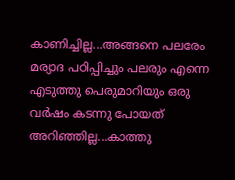കാണിച്ചില്ല...അങ്ങനെ പലരേം മര്യാദ പഠിപ്പിച്ചും പലരും എന്നെ എടുത്തു പെരുമാറിയും ഒരു വര്‍ഷം കടന്നു പോയത് അറിഞ്ഞില്ല...കാത്തു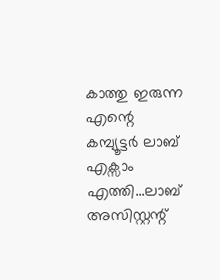കാത്തു ഇരുന്ന എന്റെ കമ്പ്യൂട്ടര്‍ ലാബ്‌ എക്സാം എത്തി...ലാബ്‌ അസിസ്റ്റന്റ്‌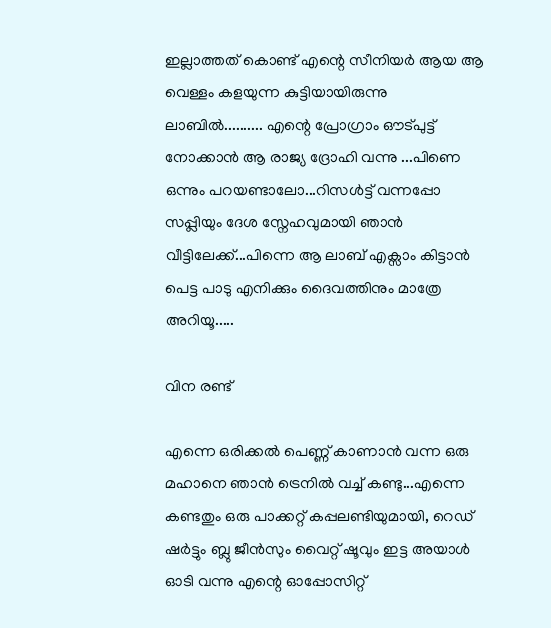ഇല്ലാത്തത് കൊണ്ട് എന്റെ സീനിയര്‍ ആയ ആ വെള്ളം കളയുന്ന കുട്ടിയായിരുന്നു ലാബില്‍.......... എന്റെ പ്രോഗ്രാം ഔട്പുട്ട് നോക്കാന്‍ ആ രാജ്യ ദ്രോഹി വന്നു ...പിണെ ഒന്നും പറയണ്ടാലോ...റിസള്‍ട്ട്‌ വന്നപ്പോ സപ്പ്ലിയും ദേശ സ്നേഹവുമായി ഞാന്‍ വീട്ടിലേക്ക്...പിന്നെ ആ ലാബ്‌ എക്സാം കിട്ടാന്‍ പെട്ട പാടു എനിക്കും ദൈവത്തിനും മാത്രേ അറിയൂ.....

വിന രണ്ട്

എന്നെ ഒരിക്കല്‍ പെണ്ണ് കാണാന്‍ വന്ന ഒരു മഹാനെ ഞാന്‍ ട്രെനില്‍ വച്ച് കണ്ടു...എന്നെ കണ്ടതും ഒരു പാക്കറ്റ് കപ്പലണ്ടിയുമായി, റെഡ് ഷര്‍ട്ടും ബ്ലു ജീന്‍സും വൈറ്റ് ഷൂവും ഇട്ട അയാള്‍ ഓടി വന്നു എന്റെ ഓപ്പോസിറ്റ്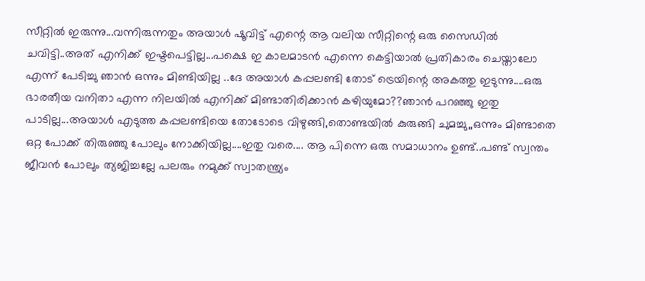സീറ്റില്‍ ഇരുന്നു...വന്നിരുന്നതും അയാള്‍ ഷൂവിട്ട് എന്റെ ആ വലിയ സീറ്റിന്റെ ഒരു സൈഡില്‍ ചവിട്ടി..അത് എനിക്ക് ഇഷ്ടപെട്ടില്ല...പക്ഷെ ഇ കാലമാടന്‍ എന്നെ കെട്ടിയാല്‍ പ്രതികാരം ചെയ്താലോ എന്ന് പേടിച്ചു ഞാന്‍ ഒന്നും മിണ്ടിയില്ല ..ദേ അയാള്‍ കപ്പലണ്ടി തോട് ട്രെയിന്റെ അകത്തു ഇടുന്നു....ഒരു ഭാരതീയ വനിതാ എന്ന നിലയില്‍ എനിക്ക് മിണ്ടാതിരിക്കാന്‍ കഴിയുമോ??ഞാന്‍ പറഞ്ഞു ഇതു പാടില്ല...അയാള്‍ എടുത്ത കപ്പലണ്ടിയെ തോടോടെ വിഴുങ്ങി,തൊണ്ടയില്‍ കുരുങ്ങി ചുമച്ചു,,ഒന്നും മിണ്ടാതെ ഒറ്റ പോക്ക് തിരുഞ്ഞു പോലും നോക്കിയില്ല....ഇതു വരെ.... ആ പിന്നെ ഒരു സമാധാനം ഉണ്ട്..പണ്ട് സ്വന്തം ജീവന്‍ പോലും ത്യജിച്ചല്ലേ പലരും നമുക്ക് സ്വാതന്ത്ര്യം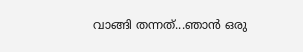വാങ്ങി തന്നത്...ഞാന്‍ ഒരു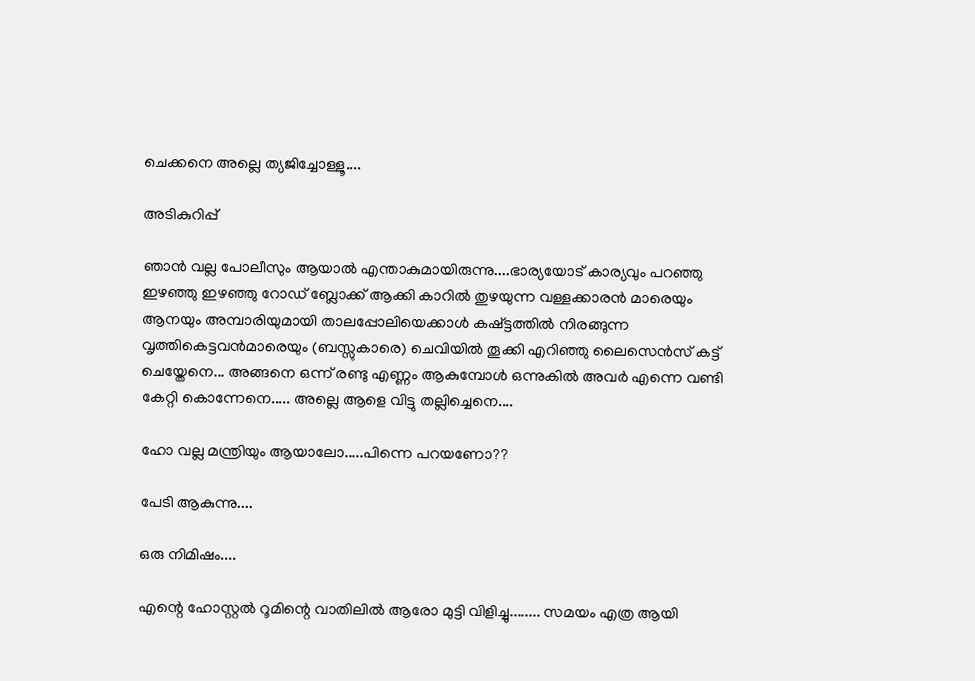ചെക്കനെ അല്ലെ ത്യജിച്ചോള്ളൂ....

അടികുറിപ്പ്

ഞാന്‍ വല്ല പോലീസും ആയാല്‍ എന്താകുമായിരുന്നു....ഭാര്യയോട്‌ കാര്യവും പറഞ്ഞു ഇഴഞ്ഞു ഇഴഞ്ഞു റോഡ്‌ ബ്ലോക്ക്‌ ആക്കി കാറില്‍ തുഴയുന്ന വള്ളക്കാരന്‍ മാരെയും ആനയും അമ്പാരിയുമായി താലപ്പോലിയെക്കാള്‍ കഷ്ട്ടത്തില്‍ നിരങ്ങുന്ന വൃത്തികെട്ടവന്‍മാരെയും (ബസ്സുകാരെ) ചെവിയില്‍ തൂക്കി എറിഞ്ഞു ലൈസെന്‍സ് കട്ട്‌ ചെയ്തേനെ... അങ്ങനെ ഒന്ന് രണ്ടു എണ്ണം ആകുമ്പോള്‍ ഒന്നുകില്‍ അവര്‍ എന്നെ വണ്ടി കേറ്റി കൊന്നേനെ..... അല്ലെ ആളെ വിട്ടു തല്ലിച്ചെനെ....

ഹോ വല്ല മന്ത്രിയും ആയാലോ.....പിന്നെ പറയണോ??

പേടി ആകുന്നു....

ഒരു നിമിഷം....

എന്റെ ഹോസ്റ്റല്‍ റൂമിന്റെ വാതിലില്‍ ആരോ മുട്ടി വിളിച്ചു........ സമയം എത്ര ആയി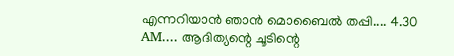എന്നറിയാന്‍ ഞാന്‍ മൊബൈല്‍ തപ്പി.... 4.30 AM.... ആദിത്യന്റെ ചൂടിന്റെ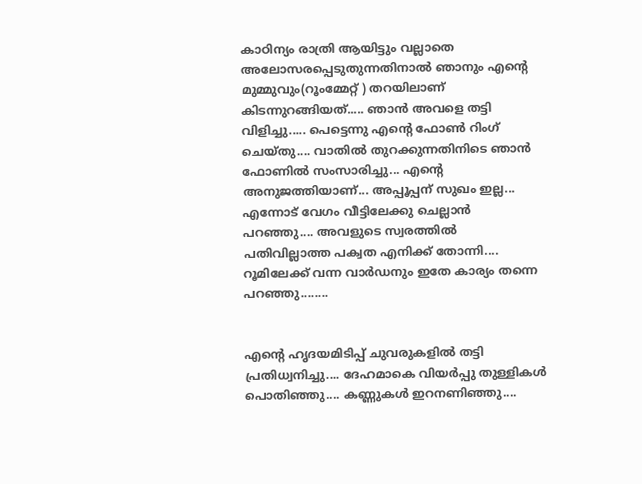കാഠിന്യം രാത്രി ആയിട്ടും വല്ലാതെ അലോസരപ്പെടുതുന്നതിനാല്‍ ഞാനും എന്റെ മുമ്മുവും(റൂംമ്മേറ്റ് ) തറയിലാണ്  കിടന്നുറങ്ങിയത്..... ഞാന്‍ അവളെ തട്ടി വിളിച്ചു..... പെട്ടെന്നു എന്റെ ഫോണ്‍ റിംഗ് ചെയ്തു.... വാതില്‍ തുറക്കുന്നതിനിടെ ഞാന്‍ ഫോണില്‍ സംസാരിച്ചു... എന്റെ അനുജത്തിയാണ്... അപ്പൂപ്പന് സുഖം ഇല്ല... എന്നോട് വേഗം വീട്ടിലേക്കു ചെല്ലാന്‍ പറഞ്ഞു.... അവളുടെ സ്വരത്തില്‍ പതിവില്ലാത്ത പക്വത എനിക്ക് തോന്നി.... റൂമിലേക്ക്‌ വന്ന വാര്‍ഡനും ഇതേ കാര്യം തന്നെ പറഞ്ഞു........


എന്റെ ഹൃദയമിടിപ്പ് ചുവരുകളില്‍ തട്ടി പ്രതിധ്വനിച്ചു.... ദേഹമാകെ വിയര്‍പ്പു തുള്ളികള്‍ പൊതിഞ്ഞു.... കണ്ണുകള്‍ ഇറനണിഞ്ഞു....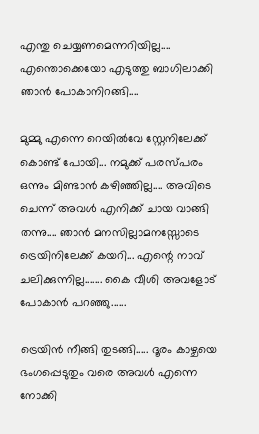എന്തു ചെയ്യണമെന്നറിയില്ല.... എന്തൊക്കെയോ എടുത്തു ബാഗിലാക്കി ഞാന്‍ പോകാനിറങ്ങി....

മുമ്മു എന്നെ റെയില്‍വേ സ്റ്റേനിലേക്ക് കൊണ്ട് പോയി... നമുക്ക് പരസ്പരം  ഒന്നും മിണ്ടാന്‍ കഴിഞ്ഞില്ല.... അവിടെ ചെന്ന് അവള്‍ എനിക്ക് ചായ വാങ്ങി തന്നു.... ഞാന്‍ മനസില്ലാമനസ്സോടെ ട്രെയിനിലേക്ക്‌ കയറി... എന്റെ നാവ് ചലിക്കുന്നില്ല....... കൈ വീശി അവളോട്‌ പോകാന്‍ പറഞ്ഞു......

ട്രെയിന്‍ നീങ്ങി തുടങ്ങി..... ദൂരം കാഴ്ചയെ ഭംഗപ്പെടുതും വരെ അവള്‍ എന്നെ നോക്കി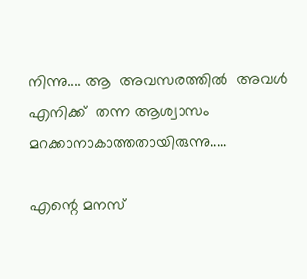നിന്നു.... ആ  അവസരത്തില്‍  അവള്‍ എനിക്ക്  തന്ന ആശ്വാസം മറക്കാനാകാത്തതായിരുന്നു.....

എന്റെ മനസ്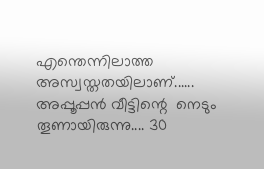എന്തെന്നിലാത്ത അസ്വസ്തതയിലാണ്...... അപ്പൂപ്പന്‍ വീട്ടിന്റെ  നെടും തൂണായിരുന്നു.... 30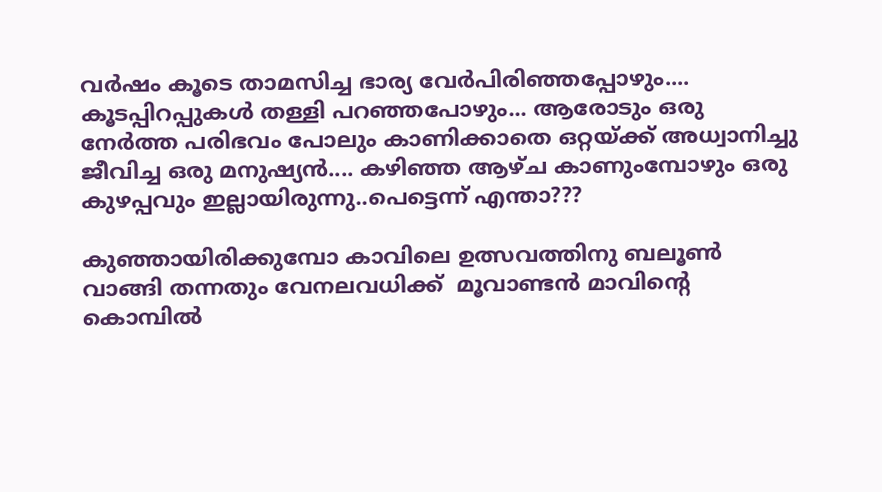വര്‍ഷം കൂടെ താമസിച്ച ഭാര്യ വേര്‍പിരിഞ്ഞപ്പോഴും.... കൂടപ്പിറപ്പുകള്‍ തള്ളി പറഞ്ഞപോഴും... ആരോടും ഒരു നേര്‍ത്ത പരിഭവം പോലും കാണിക്കാതെ ഒറ്റയ്ക്ക് അധ്വാനിച്ചു ജീവിച്ച ഒരു മനുഷ്യന്‍.... കഴിഞ്ഞ ആഴ്ച കാണുംമ്പോഴും ഒരു കുഴപ്പവും ഇല്ലായിരുന്നു..പെട്ടെന്ന് എന്താ???

കുഞ്ഞായിരിക്കുമ്പോ കാവിലെ ഉത്സവത്തിനു ബലൂണ്‍ വാങ്ങി തന്നതും വേനലവധിക്ക്  മൂവാണ്ടന്‍ മാവിന്റെ കൊമ്പില്‍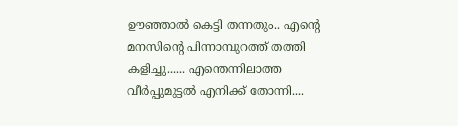ഊഞ്ഞാല്‍ കെട്ടി തന്നതും.. എന്റെ മനസിന്റെ പിന്നാമ്പുറത്ത് തത്തി  കളിച്ചു...... എന്തെന്നിലാത്ത വീര്‍പ്പുമുട്ടല്‍ എനിക്ക് തോന്നി....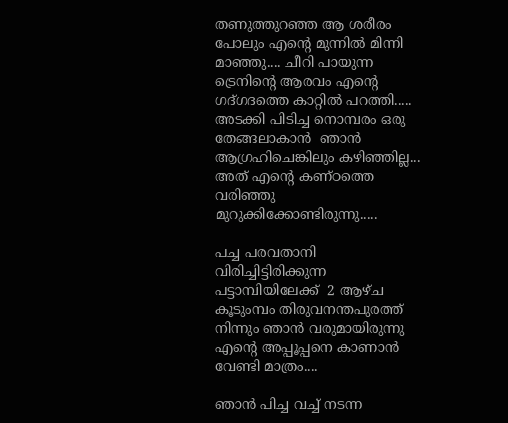തണുത്തുറഞ്ഞ ആ ശരീരം പോലും എന്റെ മുന്നില്‍ മിന്നി മാഞ്ഞു.... ചീറി പായുന്ന ട്രെനിന്റെ ആരവം എന്റെ ഗദ്ഗദത്തെ കാറ്റില്‍ പറത്തി..... അടക്കി പിടിച്ച നൊമ്പരം ഒരു തേങ്ങലാകാന്‍  ഞാന്‍ ആഗ്രഹിചെങ്കിലും കഴിഞ്ഞില്ല... അത് എന്റെ കണ്ഠത്തെ വരിഞ്ഞു മുറുക്കിക്കോണ്ടിരുന്നു.....

പച്ച പരവതാനി വിരിച്ചിട്ടിരിക്കുന്ന പട്ടാമ്പിയിലേക്ക്  2 ആഴ്ച കൂടുംമ്പം തിരുവനന്തപുരത്ത് നിന്നും ഞാന്‍ വരുമായിരുന്നു എന്റെ അപ്പൂപ്പനെ കാണാന്‍ വേണ്ടി മാത്രം....

ഞാന്‍ പിച്ച വച്ച് നടന്ന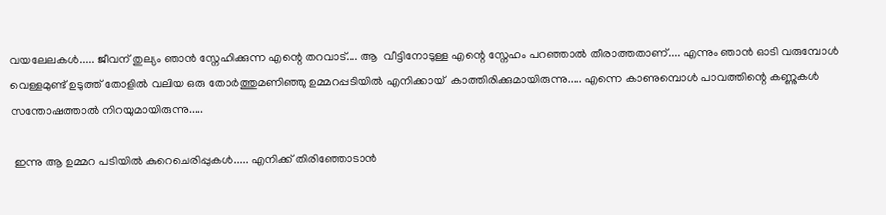വയലേലകള്‍..... ജീവന് തുല്യം ഞാന്‍ സ്നേഹിക്കുന്ന എന്റെ തറവാട്.... ആ  വീട്ടിനോടുള്ള എന്റെ സ്നേഹം പറഞ്ഞാല്‍ തീരാത്തതാണ്.... എന്നും ഞാന്‍ ഓടി വരുമ്പോള്‍ വെള്ളമുണ്ട് ഉടുത്ത് തോളില്‍ വലിയ ഒരു തോര്‍ത്തുമണിഞ്ഞു ഉമ്മറപ്പടിയില്‍ എനിക്കായ്  കാത്തിരിക്കുമായിരുന്നു..... എന്നെ കാണുമ്പൊള്‍ പാവത്തിന്റെ കണ്ണുകള്‍ സന്തോഷത്താല്‍ നിറയുമായിരുന്നു.....

 ഇന്നു ആ ഉമ്മറ പടിയില്‍ കുറെചെരിപ്പുകള്‍..... എനിക്ക് തിരിഞ്ഞോടാന്‍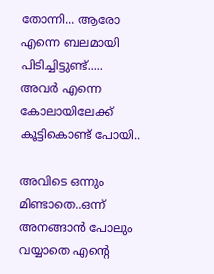തോന്നി... ആരോ എന്നെ ബലമായി പിടിച്ചിട്ടുണ്ട്..... അവര്‍ എന്നെ കോലായിലേക്ക് കൂട്ടികൊണ്ട് പോയി..

അവിടെ ഒന്നും മിണ്ടാതെ..ഒന്ന് അനങ്ങാന്‍ പോലും വയ്യാതെ എന്റെ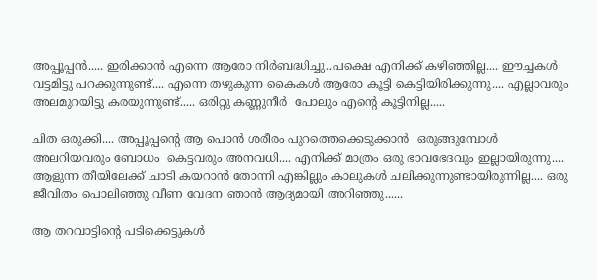അപ്പൂപ്പന്‍..... ഇരിക്കാന്‍ എന്നെ ആരോ നിര്‍ബദ്ധിച്ചു..പക്ഷെ എനിക്ക് കഴിഞ്ഞില്ല.... ഈച്ചകള്‍ വട്ടമിട്ടു പറക്കുന്നുണ്ട്.... എന്നെ തഴുകുന്ന കൈകള്‍ ആരോ കൂട്ടി കെട്ടിയിരിക്കുന്നു.... എല്ലാവരും അലമുറയിട്ടു കരയുന്നുണ്ട്..... ഒരിറ്റു കണ്ണുനീര്‍  പോലും എന്റെ കൂട്ടിനില്ല.....

ചിത ഒരുക്കി.... അപ്പൂപ്പന്റെ ആ പൊന്‍ ശരീരം പുറത്തെക്കെടുക്കാന്‍  ഒരുങ്ങുമ്പോള്‍ അലറിയവരും ബോധം  കെട്ടവരും അനവധി.... എനിക്ക് മാത്രം ഒരു ഭാവഭേദവും ഇല്ലായിരുന്നു.... ആളുന്ന തീയിലേക്ക് ചാടി കയറാന്‍ തോന്നി എങ്കില്ലും കാലുകള്‍ ചലിക്കുന്നുണ്ടായിരുന്നില്ല.... ഒരു ജീവിതം പൊലിഞ്ഞു വീണ വേദന ഞാന്‍ ആദ്യമായി അറിഞ്ഞു......

ആ തറവാട്ടിന്റെ പടിക്കെട്ടുകള്‍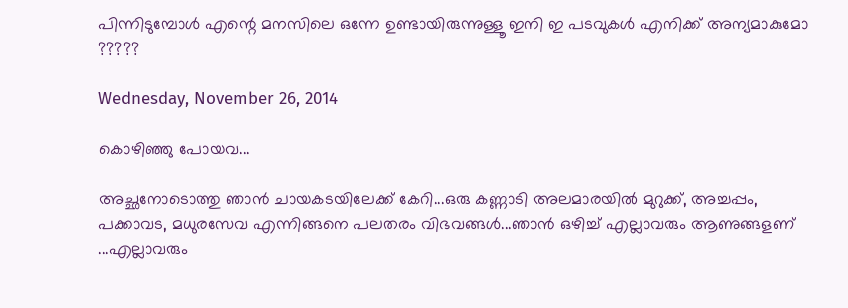പിന്നിടുമ്പോള്‍ എന്റെ മനസിലെ ഒന്നേ ഉണ്ടായിരുന്നുള്ളൂ ഇനി ഇ പടവുകള്‍ എനിക്ക് അന്യമാകുമോ ?????

Wednesday, November 26, 2014

കൊഴിഞ്ഞു പോയവ...

അച്ഛനോടൊത്തു ഞാന്‍ ചായകടയിലേക്ക്‌ കേറി...ഒരു കണ്ണാടി അലമാരയില്‍ മുറുക്ക്, അച്ചപ്പം, പക്കാവട, മധുരസേവ എന്നിങ്ങനെ പലതരം വിഭവങ്ങള്‍...ഞാന്‍ ഒഴിച്ച് എല്ലാവരും ആണുങ്ങളണ് ...എല്ലാവരും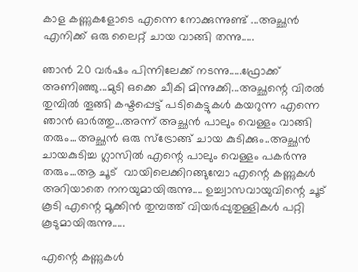കാള കണ്ണുകളോടെ എന്നെ നോക്കുന്നുണ്ട് ...അച്ഛന്‍ എനിക്ക് ഒരു ലൈറ്റ് ചായ വാങ്ങി തന്നു.....

ഞാന്‍ 20 വര്‍ഷം പിന്നിലേക്ക് നടന്നു.....ഫ്രോക്ക് അണിഞ്ഞു...മുടി ഒക്കെ ചീകി മിന്നുക്കി...അച്ഛന്റെ വിരല്‍ തുമ്പില്‍ തൂങ്ങി കഷ്ടപ്പെട്ട് പടികെട്ടുകള്‍ കയറുന്ന എന്നെ ഞാന്‍ ഓര്‍ത്തു...അന്ന് അച്ഛന്‍ പാലും വെള്ളം വാങ്ങി തരും...അച്ഛന്‍ ഒരു സ്ട്രോങ്ങ്‌ ചായ കുടിക്കും..അച്ഛന്‍ ചായകുടിച്ച ഗ്ലാസില്‍ എന്റെ പാലും വെള്ളം പകര്‍ന്നു തരും...ആ ചൂട്  വായിലെക്കിറങ്ങുമ്പോ എന്റെ കണ്ണുകള്‍ അറിയാതെ നനയുമായിരുന്നു.... ഉച്ച്വാസവായുവിന്റെ ചൂട് കൂടി എന്റെ മൂക്കിന്‍ തുമ്പത്ത് വിയര്‍പ്പുതുള്ളികള്‍ പറ്റി കൂടുമായിരുന്നു.....

എന്റെ കണ്ണുകള്‍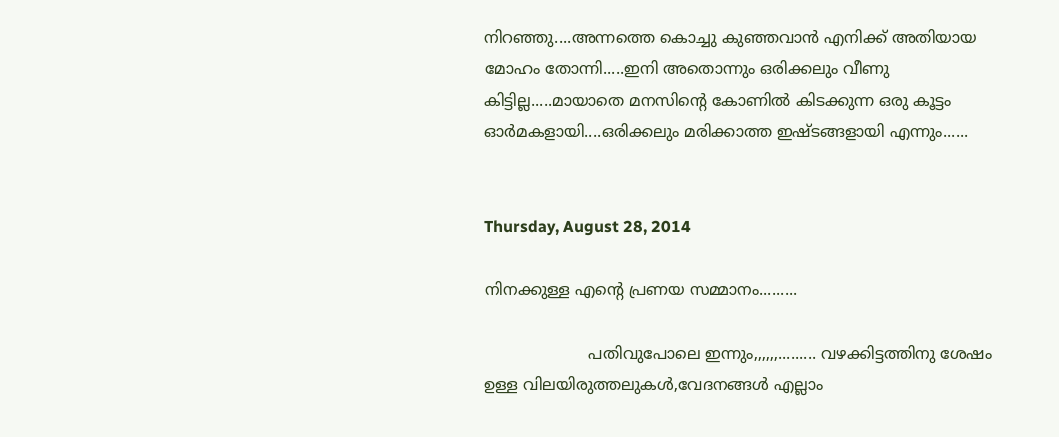നിറഞ്ഞു....അന്നത്തെ കൊച്ചു കുഞ്ഞവാന്‍ എനിക്ക് അതിയായ മോഹം തോന്നി.....ഇനി അതൊന്നും ഒരിക്കലും വീണു കിട്ടില്ല.....മായാതെ മനസിന്റെ കോണില്‍ കിടക്കുന്ന ഒരു കൂട്ടം ഓര്‍മകളായി....ഒരിക്കലും മരിക്കാത്ത ഇഷ്ടങ്ങളായി എന്നും......


Thursday, August 28, 2014

നിനക്കുള്ള എന്റെ പ്രണയ സമ്മാനം.........

                     പതിവുപോലെ ഇന്നും,,,,,,......... വഴക്കിട്ടത്തിനു ശേഷം ഉള്ള വിലയിരുത്തലുകൾ,വേദനങ്ങൾ എല്ലാം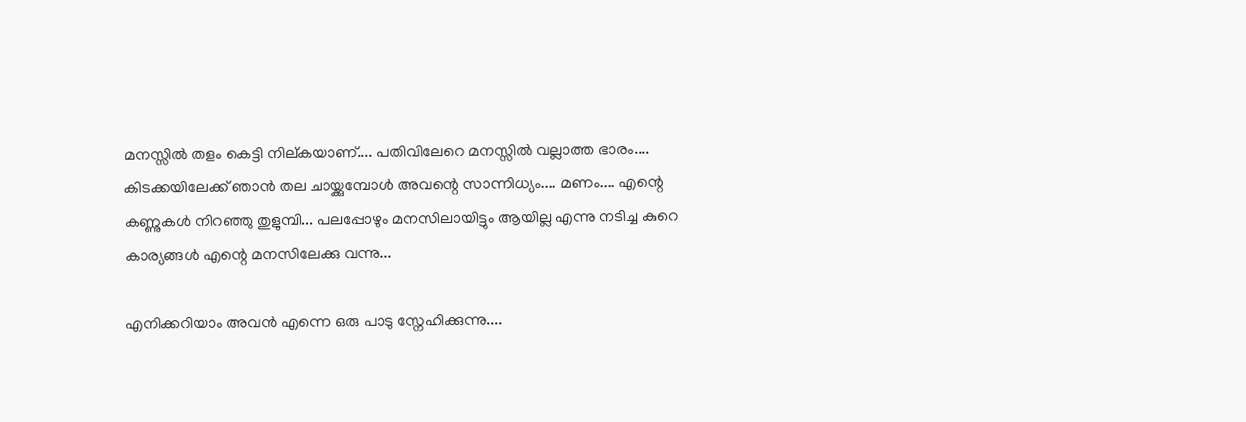മനസ്സിൽ തളം കെട്ടി നില്കയാണ്.... പതിവിലേറെ മനസ്സിൽ വല്ലാത്ത ഭാരം.... കിടക്കയിലേക്ക് ഞാൻ തല ചായ്ക്കുമ്പോൾ അവന്റെ സാന്നിധ്യം.... മണം.... എന്റെ കണ്ണുകൾ നിറഞ്ഞു തുളുമ്പി... പലപ്പോഴും മനസിലായിട്ടും ആയില്ല എന്നു നടിച്ച കുറെ കാര്യങ്ങൾ എന്റെ മനസിലേക്കു വന്നു...

എനിക്കറിയാം അവൻ എന്നെ ഒരു പാടു സ്നേഹിക്കുന്നു....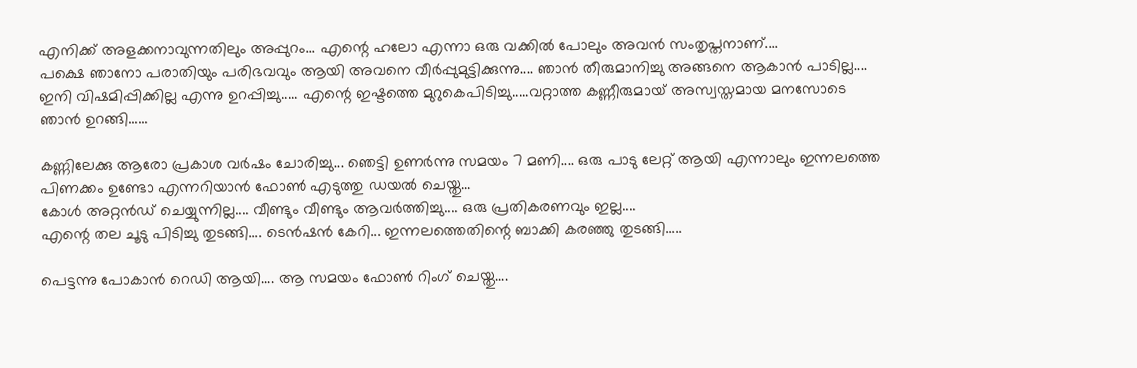എനിക്ക് അളക്കനാവുന്നതിലും അപ്പുറം... എന്റെ ഹലോ എന്നാ ഒരു വക്കിൽ പോലും അവൻ സംതൃപ്തനാണ്....
പക്ഷെ ഞാനോ പരാതിയും പരിഭവവും ആയി അവനെ വീർപ്പുമുട്ടിക്കുന്നു.... ഞാൻ തീരുമാനിച്ചു അങ്ങനെ ആകാൻ പാടില്ല.... ഇനി വിഷമിപ്പിക്കില്ല എന്നു ഉറപ്പിച്ചു..... എന്റെ ഇഷ്ടത്തെ മുറുകെപിടിച്ചു.....വറ്റാത്ത കണ്ണീരുമായ് അസ്വസ്തമായ മനസോടെ ഞാൻ ഉറങ്ങി......

കണ്ണിലേക്കു ആരോ പ്രകാശ വർഷം ചോരിച്ചു... ഞെട്ടി ഉണർന്നു സമയം 7 മണി.... ഒരു പാടു ലേറ്റ് ആയി എന്നാലും ഇന്നലത്തെ പിണക്കം ഉണ്ടോ എന്നറിയാൻ ഫോണ്‍ എടുത്തു ഡയൽ ചെയ്തു...
കോൾ അറ്റൻഡ് ചെയ്യുന്നില്ല.... വീണ്ടും വീണ്ടും ആവർത്തിച്ചു.... ഒരു പ്രതികരണവും ഇല്ല....
എന്റെ തല ചൂടു പിടിച്ചു തുടങ്ങി.... ടെൻഷൻ കേറി... ഇന്നലത്തെതിന്റെ ബാക്കി കരഞ്ഞു തുടങ്ങി.....

പെട്ടന്നു പോകാൻ റെഡി ആയി.... ആ സമയം ഫോണ്‍ റിംഗ് ചെയ്തു....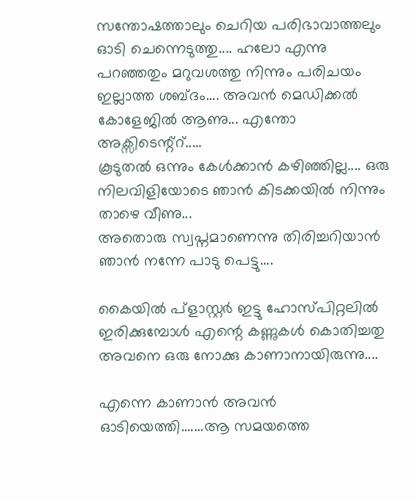സന്തോഷത്താലും ചെറിയ പരിഭാവാത്തലും ഓടി ചെന്നെടുത്തു.... ഹലോ എന്നു പറഞ്ഞതും മറുവശത്തു നിന്നും പരിചയം ഇല്ലാത്ത ശബ്ദം.... അവൻ മെഡിക്കൽ കോളേജിൽ ആണു... എന്തോ അക്സിടെന്റ്റ്.....
കൂടുതൽ ഒന്നും കേൾക്കാൻ കഴിഞ്ഞില്ല.... ഒരു നിലവിളിയോടെ ഞാൻ കിടക്കയിൽ നിന്നും താഴെ വീണു...
അതൊരു സ്വപ്നമാണെന്നു തിരിച്ചറിയാൻ ഞാൻ നന്നേ പാടു പെട്ടു....

കൈയിൽ പ്ളാസ്റ്റര്‍ ഇട്ടു ഹോസ്പിറ്റലിൽ ഇരിക്കുമ്പോൾ എന്റെ കണ്ണുകൾ കൊതിച്ചതു അവനെ ഒരു നോക്കു കാണാനായിരുന്നു....

എന്നെ കാണാൻ അവൻ ഓടിയെത്തി.......ആ സമയത്തെ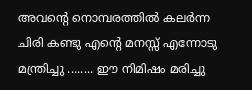അവന്റെ നൊമ്പരത്തിൽ കലർന്ന ചിരി കണ്ടു എന്റെ മനസ്സ് എന്നോടു മന്ത്രിച്ചു ........ ഈ നിമിഷം മരിച്ചു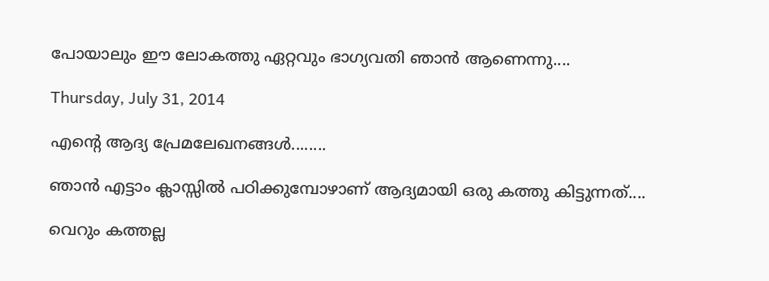പോയാലും ഈ ലോകത്തു ഏറ്റവും ഭാഗ്യവതി ഞാൻ ആണെന്നു....

Thursday, July 31, 2014

എന്റെ ആദ്യ പ്രേമലേഖനങ്ങൾ........

ഞാൻ എട്ടാം ക്ലാസ്സിൽ പഠിക്കുമ്പോഴാണ് ആദ്യമായി ഒരു കത്തു കിട്ടുന്നത്....

വെറും കത്തല്ല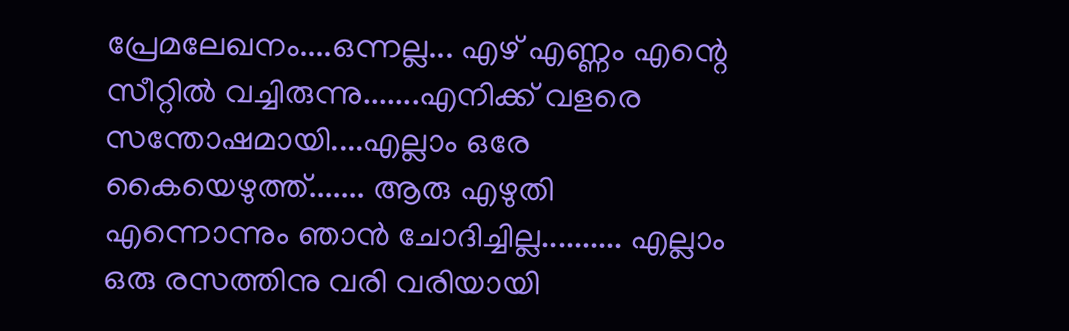പ്രേമലേഖനം....ഒന്നല്ല... എഴ് എണ്ണം എന്റെ സീറ്റിൽ വച്ചിരുന്നു.......എനിക്ക് വളരെ സന്തോഷമായി....എല്ലാം ഒരേ കൈയെഴുത്ത്....... ആരു എഴുതി എന്നൊന്നും ഞാൻ ചോദിച്ചില്ല.......... എല്ലാം ഒരു രസത്തിനു വരി വരിയായി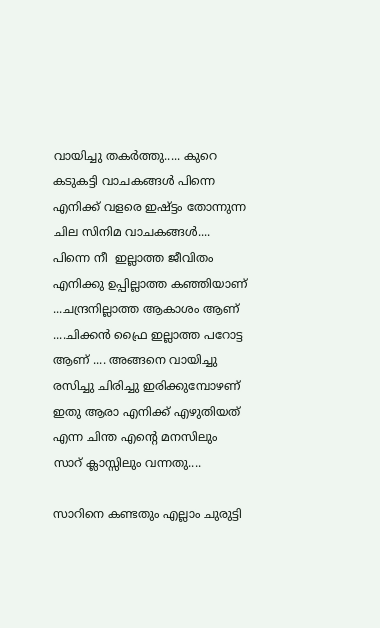വായിച്ചു തകർത്തു..... കുറെ കടുകട്ടി വാചകങ്ങൾ പിന്നെ എനിക്ക് വളരെ ഇഷ്ട്ടം തോന്നുന്ന ചില സിനിമ വാചകങ്ങൾ.... പിന്നെ നീ  ഇല്ലാത്ത ജീവിതം എനിക്കു ഉപ്പില്ലാത്ത കഞ്ഞിയാണ് ...ചന്ദ്രനില്ലാത്ത ആകാശം ആണ് ....ചിക്കൻ ഫ്രൈ ഇല്ലാത്ത പറോട്ട ആണ് .... അങ്ങനെ വായിച്ചു രസിച്ചു ചിരിച്ചു ഇരിക്കുമ്പോഴണ് ഇതു ആരാ എനിക്ക് എഴുതിയത് എന്ന ചിന്ത എന്റെ മനസിലും സാറ് ക്ലാസ്സിലും വന്നതു....

സാറിനെ കണ്ടതും എല്ലാം ചുരുട്ടി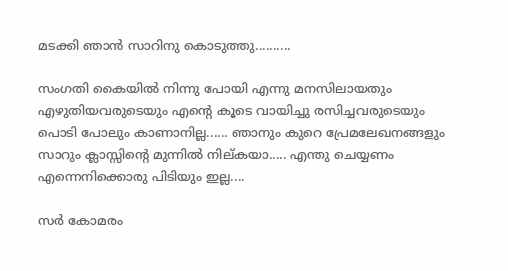മടക്കി ഞാൻ സാറിനു കൊടുത്തു..........

സംഗതി കൈയിൽ നിന്നു പോയി എന്നു മനസിലായതും എഴുതിയവരുടെയും എന്റെ കൂടെ വായിച്ചു രസിച്ചവരുടെയും പൊടി പോലും കാണാനില്ല...... ഞാനും കുറെ പ്രേമലേഖനങ്ങളും സാറും ക്ലാസ്സിന്റെ മുന്നിൽ നില്കയാ..... എന്തു ചെയ്യണം എന്നെനിക്കൊരു പിടിയും ഇല്ല....

സർ കോമരം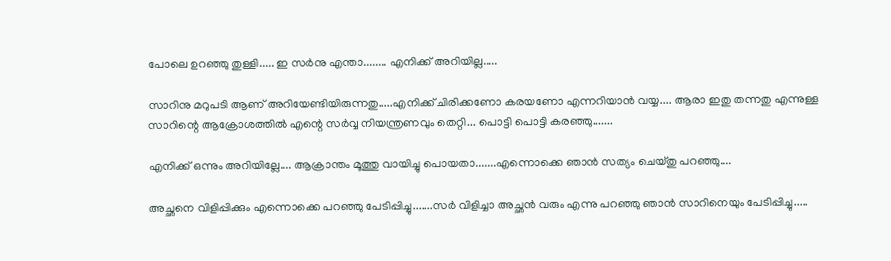പോലെ ഉറഞ്ഞു തുള്ളി..... ഇ സർനു എന്താ........ എനിക്ക് അറിയില്ല.....

സാറിനു മറുപടി ആണ് അറിയേണ്ടിയിരുന്നതു.....എനിക്ക് ചിരിക്കണോ കരയണോ എന്നറിയാൻ വയ്യ.... ആരാ ഇതു തന്നതു എന്നുള്ള  സാറിന്റെ ആക്രോശത്തിൽ എന്റെ സർവ്വ നിയന്ത്രണവും തെറ്റി... പൊട്ടി പൊട്ടി കരഞ്ഞു.......

എനിക്ക് ഒന്നും അറിയില്ലേ.... ആക്രാന്തം മൂത്തു വായിച്ചു പൊയതാ.......എന്നൊക്കെ ഞാൻ സത്യം ചെയ്തു പറഞ്ഞു....

അച്ഛനെ വിളിപ്പിക്കും എന്നൊക്കെ പറഞ്ഞു പേടിപ്പിച്ചു.......സർ വിളിച്ചാ അച്ഛൻ വരും എന്നു പറഞ്ഞു ഞാൻ സാറിനെയും പേടിപ്പിച്ചു.....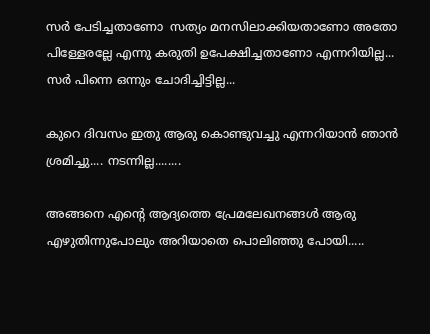സർ പേടിച്ചതാണോ  സത്യം മനസിലാക്കിയതാണോ അതോ പിള്ളേരല്ലേ എന്നു കരുതി ഉപേക്ഷിച്ചതാണോ എന്നറിയില്ല... സർ പിന്നെ ഒന്നും ചോദിച്ചിട്ടില്ല...

കുറെ ദിവസം ഇതു ആരു കൊണ്ടുവച്ചു എന്നറിയാൻ ഞാൻ ശ്രമിച്ചു.... നടന്നില്ല........

അങ്ങനെ എന്റെ ആദ്യത്തെ പ്രേമലേഖനങ്ങൾ ആരു എഴുതിന്നുപോലും അറിയാതെ പൊലിഞ്ഞു പോയി.....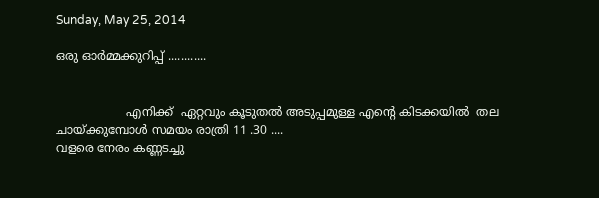Sunday, May 25, 2014

ഒരു ഓർമ്മക്കുറിപ്പ് ............


                   എനിക്ക്  ഏറ്റവും കൂടുതൽ അടുപ്പമുള്ള എന്റെ കിടക്കയിൽ  തല ചായ്ക്കുമ്പോൾ സമയം രാത്രി 11 .30 ....
വളരെ നേരം കണ്ണടച്ചു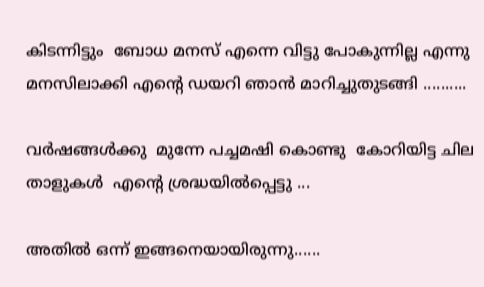കിടന്നിട്ടും  ബോധ മനസ് എന്നെ വിട്ടു പോകുന്നില്ല എന്നു  മനസിലാക്കി എന്റെ ഡയറി ഞാൻ മാറിച്ചുതുടങ്ങി ..........

വർഷങ്ങൾക്കു  മുന്നേ പച്ചമഷി കൊണ്ടു  കോറിയിട്ട ചില  താളുകൾ  എന്റെ ശ്രദ്ധയിൽപ്പെട്ടു ...

അതിൽ ഒന്ന് ഇങ്ങനെയായിരുന്നു......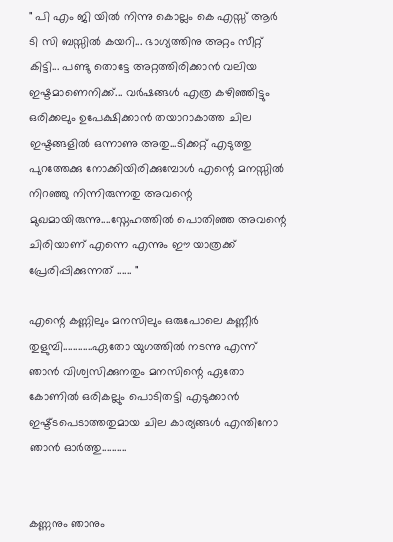" പി എം ജി യിൽ നിന്നു കൊല്ലം കെ എസ്സ് ആർ ടി സി ബസ്സിൽ കയറി... ഭാഗ്യത്തിനു അറ്റം സീറ്റ്‌ കിട്ടി... പണ്ടു തൊട്ടേ അറ്റത്തിരിക്കാൻ വലിയ ഇഷ്ടമാണെനിക്ക്... വർഷങ്ങൾ എത്ര കഴിഞ്ഞിട്ടും ഒരിക്കലും ഉപേക്ഷിക്കാൻ തയാറാകാത്ത ചില ഇഷ്ടങ്ങളിൽ ഒന്നാണു അതു...ടിക്കറ്റ്‌ എടുത്തു പുറത്തേക്കു നോക്കിയിരിക്കുമ്പോൾ എന്റെ മനസ്സിൽ നിറഞ്ഞു നിന്നിരുന്നതു അവന്റെ മുഖമായിരുന്നു....സ്നേഹത്തിൽ പൊതിഞ്ഞ അവന്റെ ചിരിയാണ് എന്നെ എന്നും ഈ യാത്രക്ക് പ്രേരിപ്പിക്കുന്നത് ...... "

എന്റെ കണ്ണിലും മനസിലും ഒരുപോലെ കണ്ണീർ തുളുമ്പി............ഏതോ യുഗത്തിൽ നടന്നു എന്ന് ഞാൻ വിശ്വസിക്കുനതും മനസിന്റെ ഏതോ കോണിൽ ഒരികല്ലും പൊടിതട്ടി എടുക്കാൻ ഇഷ്ട്ടപെടാത്തതുമായ ചില കാര്യങ്ങൾ എന്തിനോ ഞാൻ ഓർത്തു..........


കണ്ണനും ഞാനും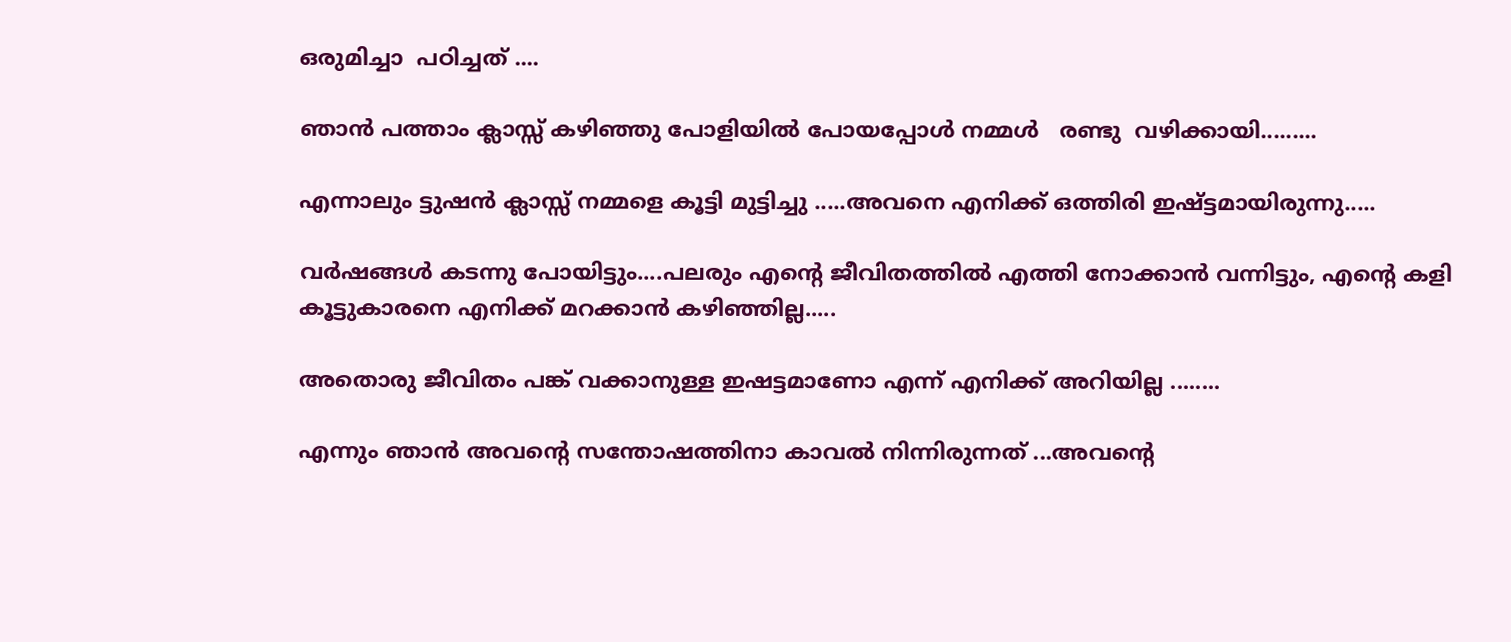ഒരുമിച്ചാ  പഠിച്ചത് ....

ഞാന്‍ പത്താം ക്ലാസ്സ്‌ കഴിഞ്ഞു പോളിയില്‍ പോയപ്പോൾ നമ്മള്‍   രണ്ടു  വഴിക്കായി.........

എന്നാലും ട്ടുഷന്‍ ക്ലാസ്സ്‌ നമ്മളെ കൂട്ടി മുട്ടിച്ചു .....അവനെ എനിക്ക് ഒത്തിരി ഇഷ്ട്ടമായിരുന്നു.....

വര്‍ഷങ്ങള്‍ കടന്നു പോയിട്ടും....പലരും എന്റെ ജീവിതത്തില്‍ എത്തി നോക്കാന്‍ വന്നിട്ടും, എന്റെ കളി കൂട്ടുകാരനെ എനിക്ക് മറക്കാന്‍ കഴിഞ്ഞില്ല.....

അതൊരു ജീവിതം പങ്ക് വക്കാനുള്ള ഇഷട്ടമാണോ എന്ന് എനിക്ക് അറിയില്ല ........

എന്നും ഞാന്‍ അവന്റെ സന്തോഷത്തിനാ കാവല്‍ നിന്നിരുന്നത് ...അവന്റെ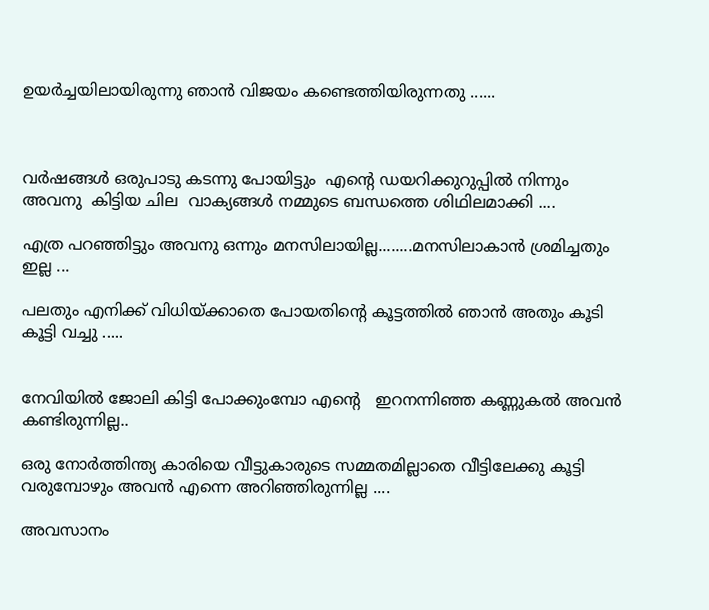ഉയര്‍ച്ചയിലായിരുന്നു ഞാൻ വിജയം കണ്ടെത്തിയിരുന്നതു ......



വർഷങ്ങൾ ഒരുപാടു കടന്നു പോയിട്ടും  എന്റെ ഡയറിക്കുറുപ്പിൽ നിന്നും അവനു  കിട്ടിയ ചില  വാക്യങ്ങൾ നമ്മുടെ ബന്ധത്തെ ശിഥിലമാക്കി ....

എത്ര പറഞ്ഞിട്ടും അവനു ഒന്നും മനസിലായില്ല........മനസിലാകാൻ ശ്രമിച്ചതും   ഇല്ല ...

പലതും എനിക്ക് വിധിയ്ക്കാതെ പോയതിന്റെ കൂട്ടത്തിൽ ഞാൻ അതും കൂടി കൂട്ടി വച്ചു .....


നേവിയില്‍ ജോലി കിട്ടി പോക്കുംമ്പോ എന്റെ   ഇറനന്നിഞ്ഞ കണ്ണുകൽ അവന്‍ കണ്ടിരുന്നില്ല..

ഒരു നോര്‍ത്തിന്ത്യ കാരിയെ വീട്ടുകാരുടെ സമ്മതമില്ലാതെ വീട്ടിലേക്കു കൂട്ടി വരുമ്പോഴും അവന്‍ എന്നെ അറിഞ്ഞിരുന്നില്ല ....

അവസാനം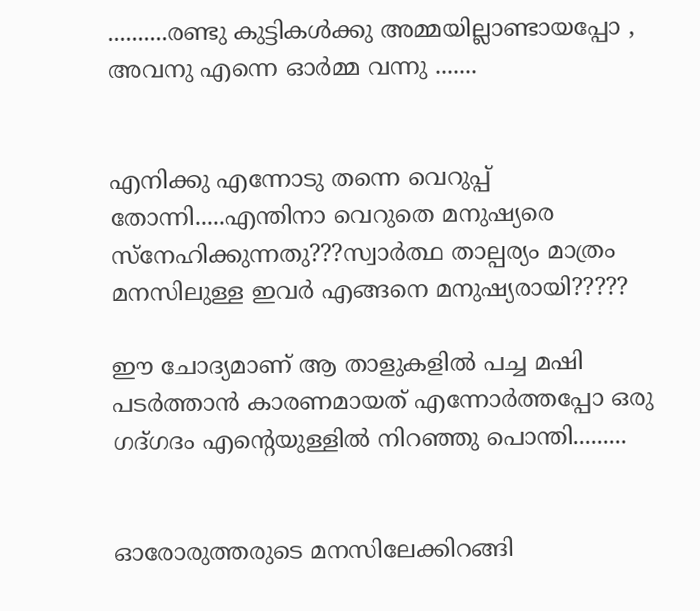..........രണ്ടു കുട്ടികള്‍ക്കു അമ്മയില്ലാണ്ടായപ്പോ , അവനു എന്നെ ഓര്‍മ്മ വന്നു .......


എനിക്കു എന്നോടു തന്നെ വെറുപ്പ് തോന്നി.....എന്തിനാ വെറുതെ മനുഷ്യരെ സ്നേഹിക്കുന്നതു???സ്വാര്‍ത്ഥ താല്പര്യം മാത്രം മനസിലുള്ള ഇവര്‍ എങ്ങനെ മനുഷ്യരായി?????

ഈ ചോദ്യമാണ് ആ താളുകളിൽ പച്ച മഷി പടർത്താൻ കാരണമായത് എന്നോർത്തപ്പോ ഒരു   ഗദ്ഗദം എന്റെയുള്ളിൽ നിറഞ്ഞു പൊന്തി.........


ഓരോരുത്തരുടെ മനസിലേക്കിറങ്ങി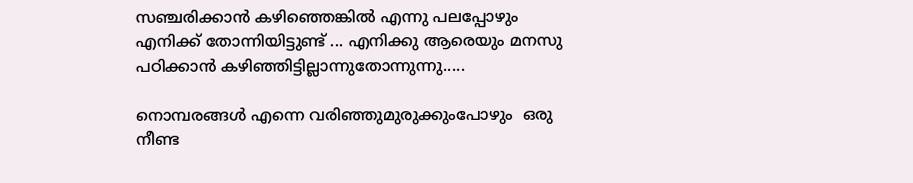സഞ്ചരിക്കാൻ കഴിഞ്ഞെങ്കിൽ എന്നു പലപ്പോഴും എനിക്ക് തോന്നിയിട്ടുണ്ട് ... എനിക്കു ആരെയും മനസു പഠിക്കാൻ കഴിഞ്ഞിട്ടില്ലാന്നുതോന്നുന്നു.....

നൊമ്പരങ്ങൾ എന്നെ വരിഞ്ഞുമുരുക്കുംപോഴും  ഒരു നീണ്ട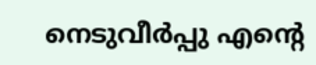നെടുവീർപ്പു എന്റെ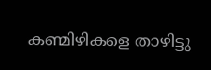കണ്മിഴികളെ താഴിട്ടു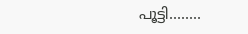പൂട്ടി........